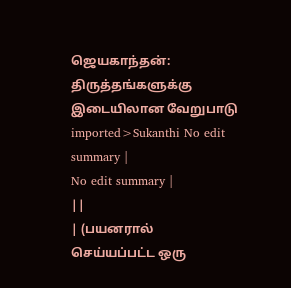ஜெயகாந்தன்: திருத்தங்களுக்கு இடையிலான வேறுபாடு
imported>Sukanthi No edit summary |
No edit summary |
||
| (பயனரால் செய்யப்பட்ட ஒரு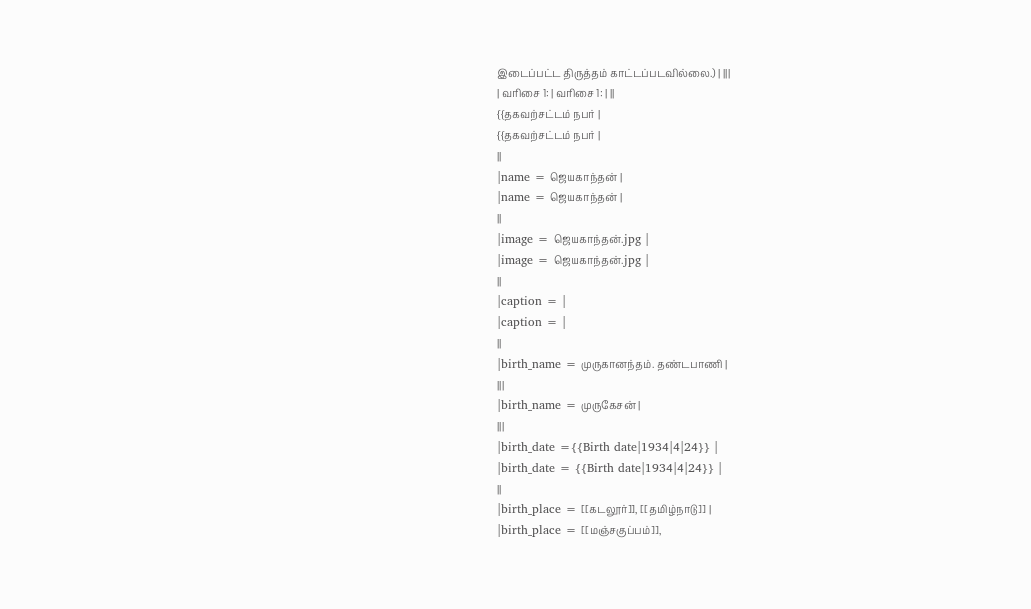இடைப்பட்ட திருத்தம் காட்டப்படவில்லை.) | |||
| வரிசை 1: | வரிசை 1: | ||
{{தகவற்சட்டம் நபர் |
{{தகவற்சட்டம் நபர் |
||
|name = ஜெயகாந்தன் |
|name = ஜெயகாந்தன் |
||
|image = ஜெயகாந்தன்.jpg |
|image = ஜெயகாந்தன்.jpg |
||
|caption = |
|caption = |
||
|birth_name = முருகானந்தம். தண்டபாணி |
|||
|birth_name = முருகேசன் |
|||
|birth_date ={{Birth date|1934|4|24}} |
|birth_date = {{Birth date|1934|4|24}} |
||
|birth_place = [[கடலூர்]], [[தமிழ்நாடு]] |
|birth_place = [[மஞ்சகுப்பம்]],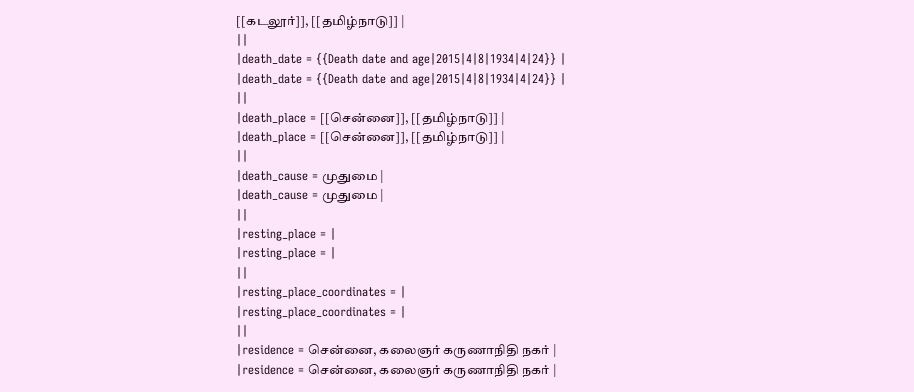[[கடலூர்]], [[தமிழ்நாடு]] |
||
|death_date = {{Death date and age|2015|4|8|1934|4|24}} |
|death_date = {{Death date and age|2015|4|8|1934|4|24}} |
||
|death_place = [[சென்னை]], [[தமிழ்நாடு]] |
|death_place = [[சென்னை]], [[தமிழ்நாடு]] |
||
|death_cause = முதுமை |
|death_cause = முதுமை |
||
|resting_place = |
|resting_place = |
||
|resting_place_coordinates = |
|resting_place_coordinates = |
||
|residence = சென்னை, கலைஞர் கருணாநிதி நகர் |
|residence = சென்னை, கலைஞர் கருணாநிதி நகர் |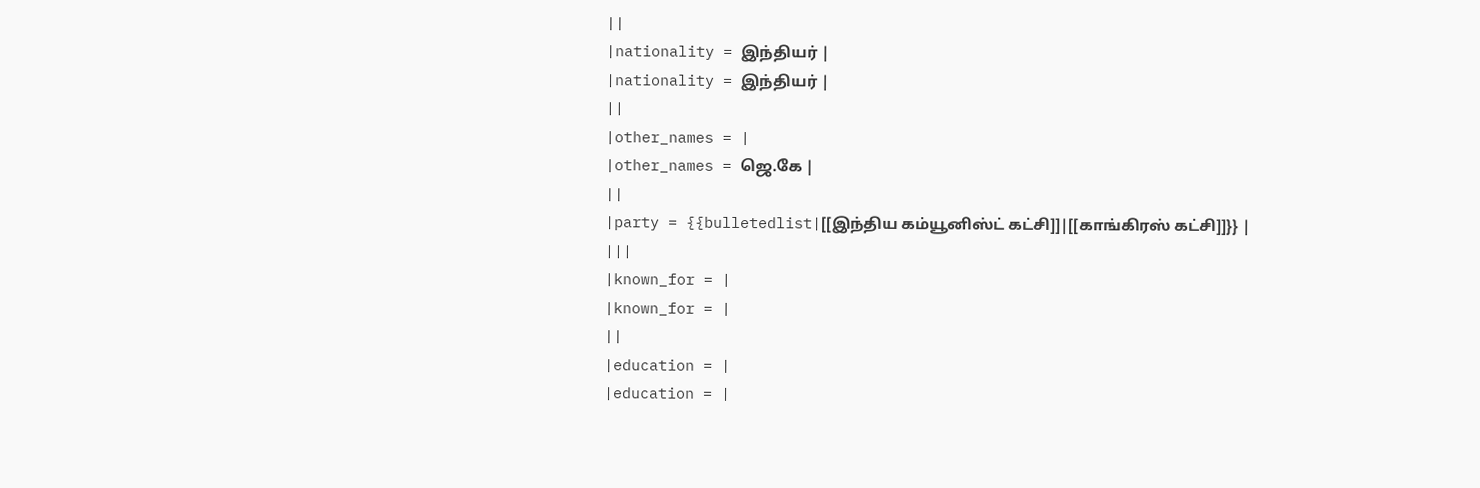||
|nationality = இந்தியர் |
|nationality = இந்தியர் |
||
|other_names = |
|other_names = ஜெ.கே |
||
|party = {{bulletedlist|[[இந்திய கம்யூனிஸ்ட் கட்சி]]|[[காங்கிரஸ் கட்சி]]}} |
|||
|known_for = |
|known_for = |
||
|education = |
|education = |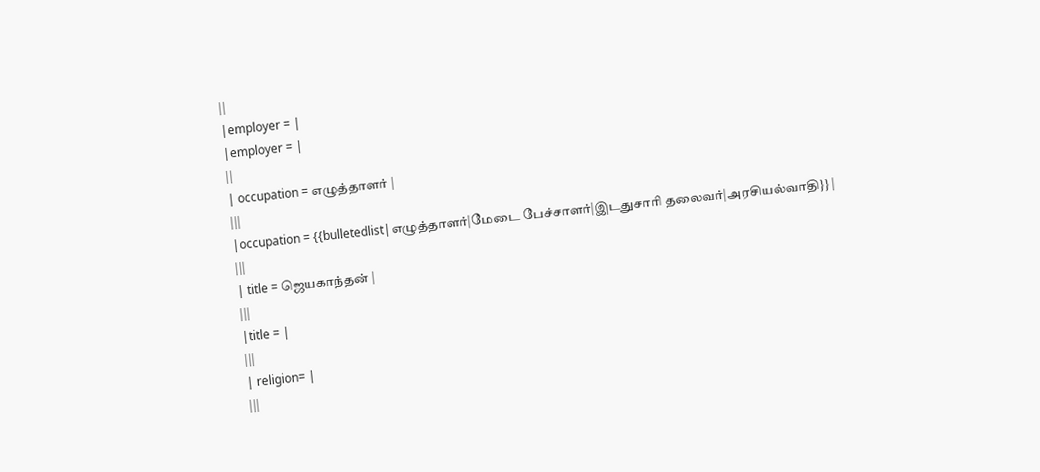||
|employer = |
|employer = |
||
| occupation = எழுத்தாளர் |
|||
|occupation = {{bulletedlist|எழுத்தாளர்|மேடை பேச்சாளர்|இடதுசாரி தலைவர்|அரசியல்வாதி}} |
|||
| title = ஜெயகாந்தன் |
|||
|title = |
|||
| religion= |
|||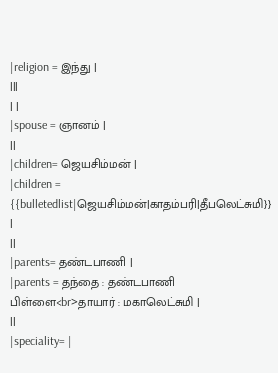|religion = இந்து |
|||
| |
|spouse = ஞானம் |
||
|children= ஜெயசிம்மன் |
|children = {{bulletedlist|ஜெயசிம்மன்|காதம்பரி|தீபலெட்சுமி}} |
||
|parents= தண்டபாணி |
|parents = தந்தை : தண்டபாணி பிள்ளை<br>தாயார் : மகாலெட்சுமி |
||
|speciality= |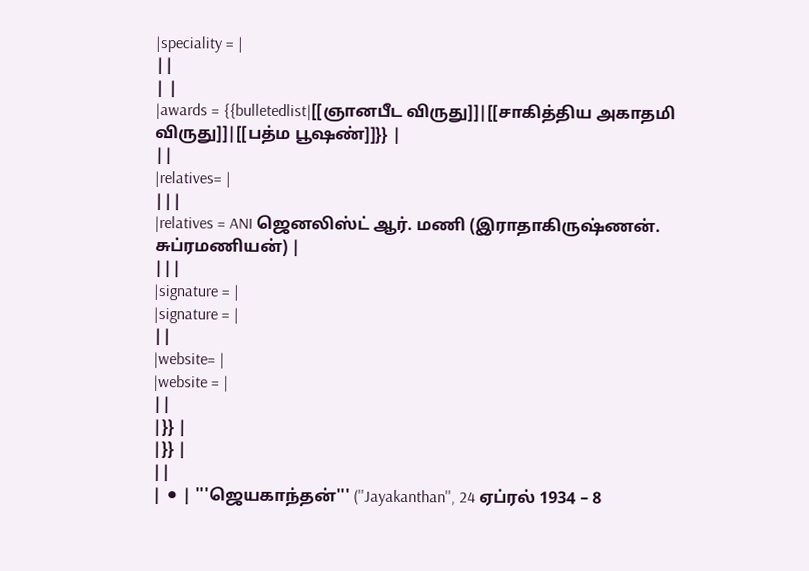|speciality = |
||
| |
|awards = {{bulletedlist|[[ஞானபீட விருது]]|[[சாகித்திய அகாதமி விருது]]|[[பத்ம பூஷண்]]}} |
||
|relatives= |
|||
|relatives = ANI ஜெனலிஸ்ட் ஆர். மணி (இராதாகிருஷ்ணன். சுப்ரமணியன்) |
|||
|signature = |
|signature = |
||
|website= |
|website = |
||
|}} |
|}} |
||
| ⚫ | '''ஜெயகாந்தன்''' (''Jayakanthan'', 24 ஏப்ரல் 1934 – 8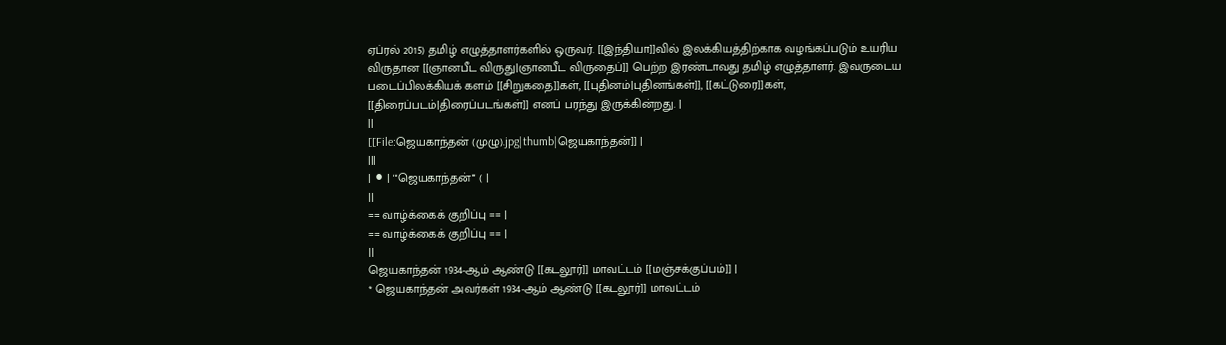ஏப்ரல் 2015) தமிழ் எழுத்தாளர்களில் ஒருவர். [[இந்தியா]]வில் இலக்கியத்திற்காக வழங்கப்படும் உயரிய விருதான [[ஞானபீட விருது|ஞானபீட விருதைப்]] பெற்ற இரண்டாவது தமிழ் எழுத்தாளர். இவருடைய படைப்பிலக்கியக் களம் [[சிறுகதை]]கள், [[புதினம்|புதினங்கள்]], [[கட்டுரை]]கள், [[திரைப்படம்|திரைப்படங்கள்]] எனப் பரந்து இருக்கின்றது. |
||
[[File:ஜெயகாந்தன் (முழு).jpg|thumb|ஜெயகாந்தன்]] |
|||
| ⚫ | '''ஜெயகாந்தன்''' ( |
||
== வாழ்க்கைக் குறிப்பு == |
== வாழ்க்கைக் குறிப்பு == |
||
ஜெயகாந்தன் 1934-ஆம் ஆண்டு [[கடலூர்]] மாவட்டம் [[மஞ்சக்குப்பம்]] |
* ஜெயகாந்தன் அவர்கள் 1934-ஆம் ஆண்டு [[கடலூர்]] மாவட்டம்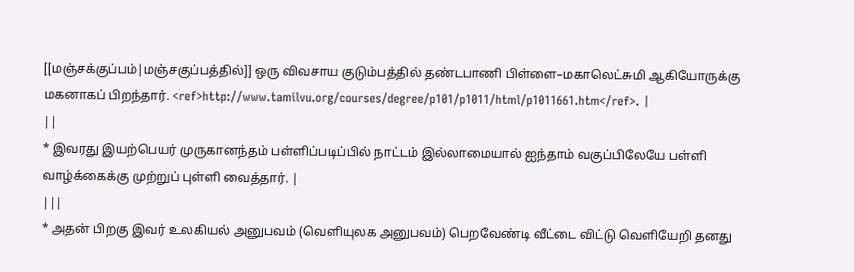[[மஞ்சக்குப்பம்|மஞ்சகுப்பத்தில்]] ஒரு விவசாய குடும்பத்தில் தண்டபாணி பிள்ளை–மகாலெட்சுமி ஆகியோருக்கு மகனாகப் பிறந்தார். <ref>http://www.tamilvu.org/courses/degree/p101/p1011/html/p1011661.htm</ref>. |
||
* இவரது இயற்பெயர் முருகானந்தம் பள்ளிப்படிப்பில் நாட்டம் இல்லாமையால் ஐந்தாம் வகுப்பிலேயே பள்ளி வாழ்க்கைக்கு முற்றுப் புள்ளி வைத்தார். |
|||
* அதன் பிறகு இவர் உலகியல் அனுபவம் (வெளியுலக அனுபவம்) பெறவேண்டி வீட்டை விட்டு வெளியேறி தனது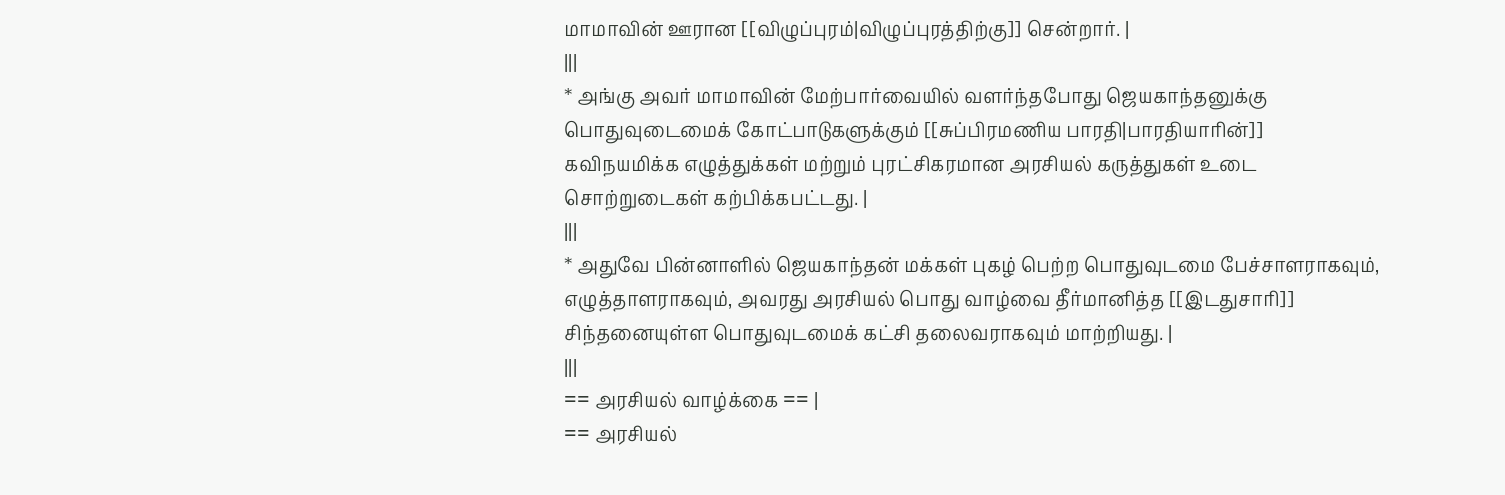மாமாவின் ஊரான [[விழுப்புரம்|விழுப்புரத்திற்கு]] சென்றார். |
|||
* அங்கு அவர் மாமாவின் மேற்பார்வையில் வளர்ந்தபோது ஜெயகாந்தனுக்கு பொதுவுடைமைக் கோட்பாடுகளுக்கும் [[சுப்பிரமணிய பாரதி|பாரதியாரின்]] கவிநயமிக்க எழுத்துக்கள் மற்றும் புரட்சிகரமான அரசியல் கருத்துகள் உடை சொற்றுடைகள் கற்பிக்கபட்டது. |
|||
* அதுவே பின்னாளில் ஜெயகாந்தன் மக்கள் புகழ் பெற்ற பொதுவுடமை பேச்சாளராகவும், எழுத்தாளராகவும், அவரது அரசியல் பொது வாழ்வை தீர்மானித்த [[இடதுசாரி]] சிந்தனையுள்ள பொதுவுடமைக் கட்சி தலைவராகவும் மாற்றியது. |
|||
== அரசியல் வாழ்க்கை == |
== அரசியல்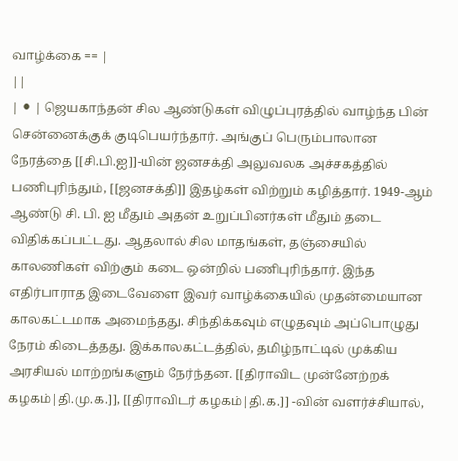வாழ்க்கை == |
||
| ⚫ | ஜெயகாந்தன் சில ஆண்டுகள் விழுப்புரத்தில் வாழ்ந்த பின் சென்னைக்குக் குடிபெயர்ந்தார். அங்குப் பெரும்பாலான நேரத்தை [[சி.பி.ஐ]]-யின் ஜனசக்தி அலுவலக அச்சகத்தில் பணிபுரிந்தும், [[ஜனசக்தி]] இதழ்கள் விற்றும் கழித்தார். 1949-ஆம் ஆண்டு சி. பி. ஐ மீதும் அதன் உறுப்பினர்கள் மீதும் தடை விதிக்கப்பட்டது. ஆதலால் சில மாதங்கள், தஞ்சையில் காலணிகள் விற்கும் கடை ஒன்றில் பணிபுரிந்தார். இந்த எதிர்பாராத இடைவேளை இவர் வாழ்க்கையில் முதன்மையான காலகட்டமாக அமைந்தது. சிந்திக்கவும் எழுதவும் அப்பொழுது நேரம் கிடைத்தது. இக்காலகட்டத்தில், தமிழ்நாட்டில் முக்கிய அரசியல் மாற்றங்களும் நேர்ந்தன. [[திராவிட முன்னேற்றக் கழகம்|தி.மு.க.]], [[திராவிடர் கழகம்|தி.க.]] -வின் வளர்ச்சியால்,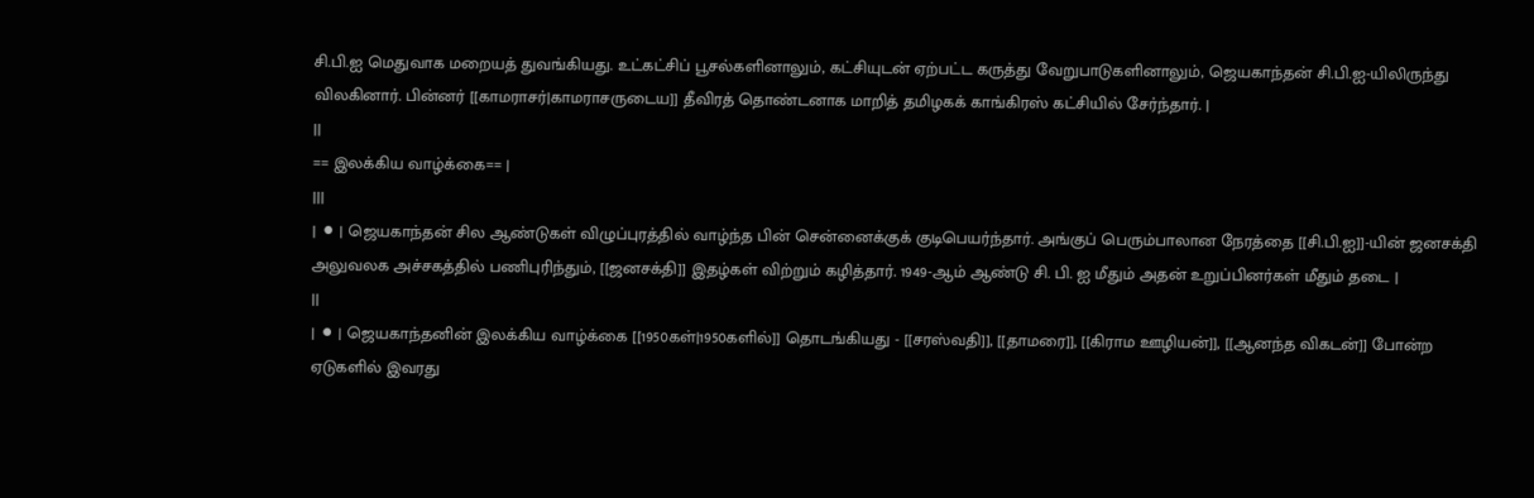சி.பி.ஐ மெதுவாக மறையத் துவங்கியது. உட்கட்சிப் பூசல்களினாலும், கட்சியுடன் ஏற்பட்ட கருத்து வேறுபாடுகளினாலும், ஜெயகாந்தன் சி.பி.ஐ-யிலிருந்து விலகினார். பின்னர் [[காமராசர்|காமராசருடைய]] தீவிரத் தொண்டனாக மாறித் தமிழகக் காங்கிரஸ் கட்சியில் சேர்ந்தார். |
||
== இலக்கிய வாழ்க்கை== |
|||
| ⚫ | ஜெயகாந்தன் சில ஆண்டுகள் விழுப்புரத்தில் வாழ்ந்த பின் சென்னைக்குக் குடிபெயர்ந்தார். அங்குப் பெரும்பாலான நேரத்தை [[சி.பி.ஐ]]-யின் ஜனசக்தி அலுவலக அச்சகத்தில் பணிபுரிந்தும், [[ஜனசக்தி]] இதழ்கள் விற்றும் கழித்தார். 1949-ஆம் ஆண்டு சி. பி. ஐ மீதும் அதன் உறுப்பினர்கள் மீதும் தடை |
||
| ⚫ | ஜெயகாந்தனின் இலக்கிய வாழ்க்கை [[1950கள்|1950களில்]] தொடங்கியது - [[சரஸ்வதி]], [[தாமரை]], [[கிராம ஊழியன்]], [[ஆனந்த விகடன்]] போன்ற ஏடுகளில் இவரது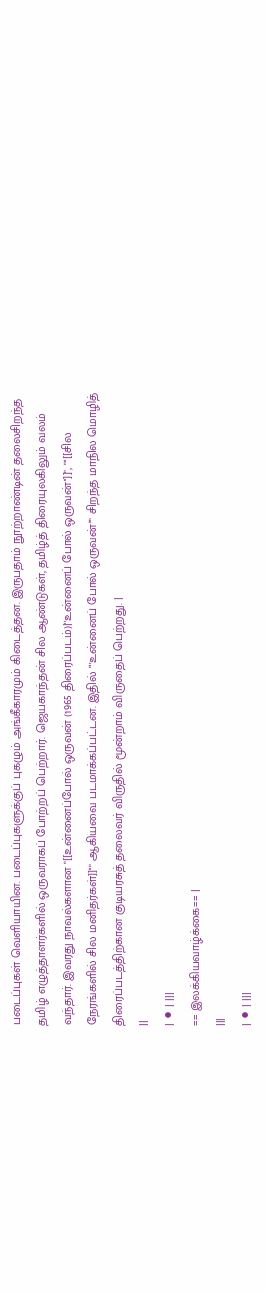படைப்புகள் வெளியாயின. படைப்புகளுக்குப் புகழும் அங்கீகாரமும் கிடைத்தன. இருபதாம் நூற்றாண்டின் தலைசிறந்த தமிழ் எழுத்தாளர்களில் ஒருவராகப் போற்றப் பெற்றார். ஜெயகாந்தன் சில ஆண்டுகள், தமிழ்த் திரையுலகிலும் வலம் வந்தார். இவரது நாவல்களான "[[உன்னைப்போல் ஒருவன் (1965 திரைப்படம்)|''உன்னைப் போல் ஒருவன்'']]", "''[[சில நேரங்களில் சில மனிதர்கள்]]''" ஆகியவை படமாக்கப்பட்டன. இதில் "''உன்னைப் போல் ஒருவன்''" சிறந்த மாநில மொழித் திரைப்படத்திற்கான குடியரசுத் தலைவர் விருதில் மூன்றாம் விருதைப் பெற்றது. |
||
| ⚫ | |||
== இலக்கியவாழ்க்கை== |
|||
| ⚫ | |||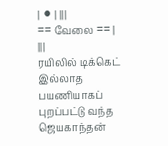| ⚫ | |||
== வேலை == |
|||
ரயிலில் டிக்கெட் இல்லாத பயணியாகப் புறப்பட்டு வந்த ஜெயகாந்தன்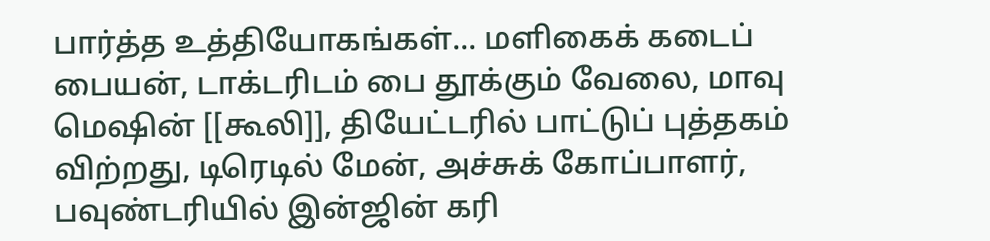பார்த்த உத்தியோகங்கள்... மளிகைக் கடைப் பையன், டாக்டரிடம் பை தூக்கும் வேலை, மாவு மெஷின் [[கூலி]], தியேட்டரில் பாட்டுப் புத்தகம் விற்றது, டிரெடில் மேன், அச்சுக் கோப்பாளர், பவுண்டரியில் இன்ஜின் கரி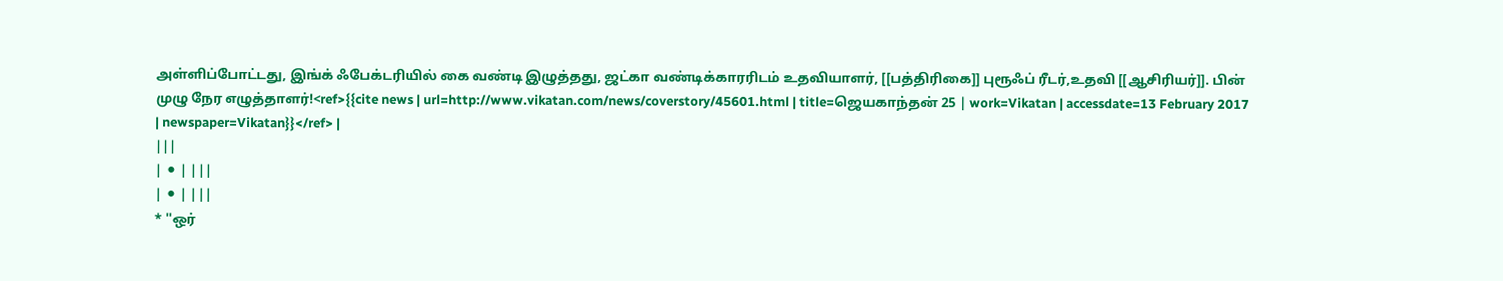அள்ளிப்போட்டது, இங்க் ஃபேக்டரியில் கை வண்டி இழுத்தது, ஜட்கா வண்டிக்காரரிடம் உதவியாளர், [[பத்திரிகை]] புரூஃப் ரீடர்,உதவி [[ஆசிரியர்]]. பின் முழு நேர எழுத்தாளர்!<ref>{{cite news | url=http://www.vikatan.com/news/coverstory/45601.html | title=ஜெயகாந்தன் 25 | work=Vikatan | accessdate=13 February 2017 | newspaper=Vikatan}}</ref> |
|||
| ⚫ | |||
| ⚫ | |||
* ''ஒர்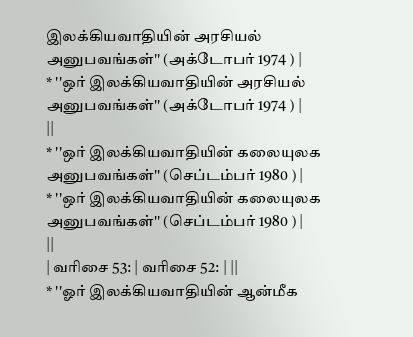இலக்கியவாதியின் அரசியல் அனுபவங்கள்'' (அக்டோபர் 1974 ) |
* ''ஒர் இலக்கியவாதியின் அரசியல் அனுபவங்கள்'' (அக்டோபர் 1974 ) |
||
* ''ஒர் இலக்கியவாதியின் கலையுலக அனுபவங்கள்'' (செப்டம்பர் 1980 ) |
* ''ஒர் இலக்கியவாதியின் கலையுலக அனுபவங்கள்'' (செப்டம்பர் 1980 ) |
||
| வரிசை 53: | வரிசை 52: | ||
* ''ஓர் இலக்கியவாதியின் ஆன்மீக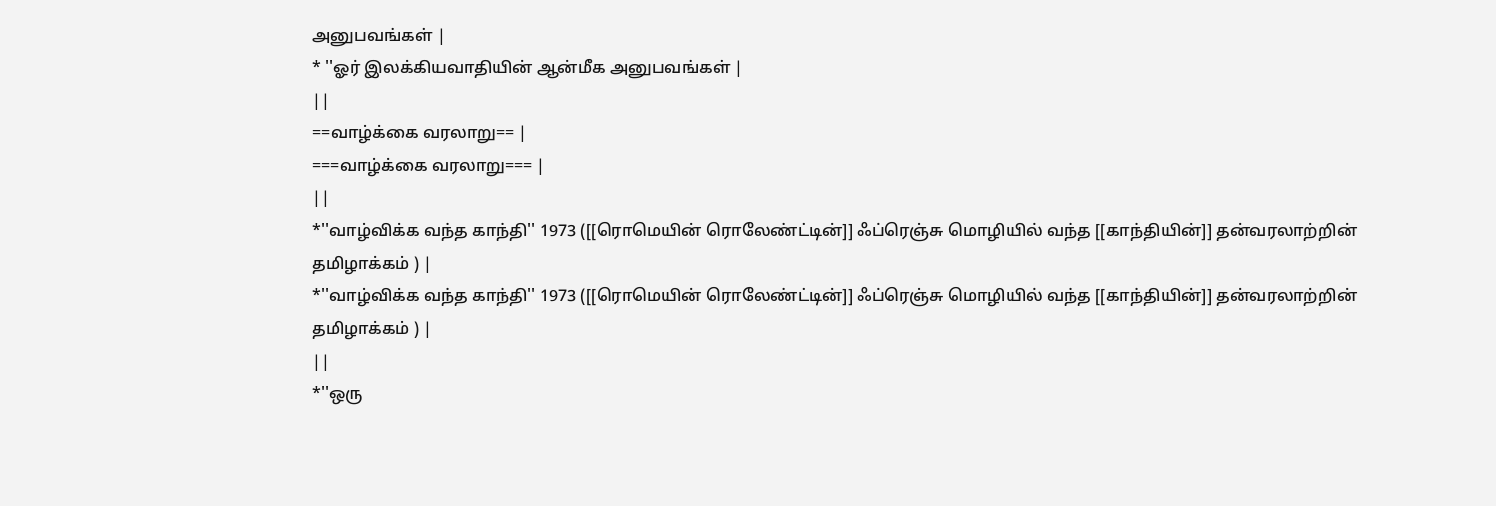அனுபவங்கள் |
* ''ஓர் இலக்கியவாதியின் ஆன்மீக அனுபவங்கள் |
||
==வாழ்க்கை வரலாறு== |
===வாழ்க்கை வரலாறு=== |
||
*''வாழ்விக்க வந்த காந்தி'' 1973 ([[ரொமெயின் ரொலேண்ட்டின்]] ஃப்ரெஞ்சு மொழியில் வந்த [[காந்தியின்]] தன்வரலாற்றின் தமிழாக்கம் ) |
*''வாழ்விக்க வந்த காந்தி'' 1973 ([[ரொமெயின் ரொலேண்ட்டின்]] ஃப்ரெஞ்சு மொழியில் வந்த [[காந்தியின்]] தன்வரலாற்றின் தமிழாக்கம் ) |
||
*''ஒரு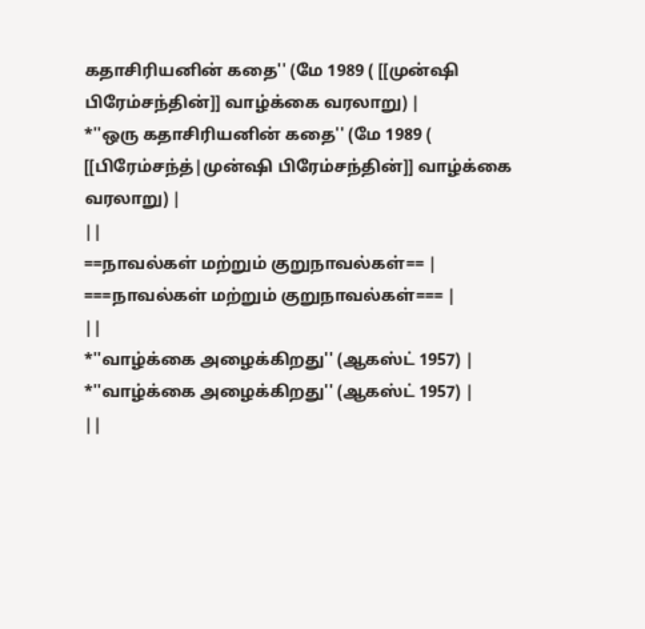கதாசிரியனின் கதை'' (மே 1989 ( [[முன்ஷி பிரேம்சந்தின்]] வாழ்க்கை வரலாறு) |
*''ஒரு கதாசிரியனின் கதை'' (மே 1989 ( [[பிரேம்சந்த்|முன்ஷி பிரேம்சந்தின்]] வாழ்க்கை வரலாறு) |
||
==நாவல்கள் மற்றும் குறுநாவல்கள்== |
===நாவல்கள் மற்றும் குறுநாவல்கள்=== |
||
*''வாழ்க்கை அழைக்கிறது'' (ஆகஸ்ட் 1957) |
*''வாழ்க்கை அழைக்கிறது'' (ஆகஸ்ட் 1957) |
||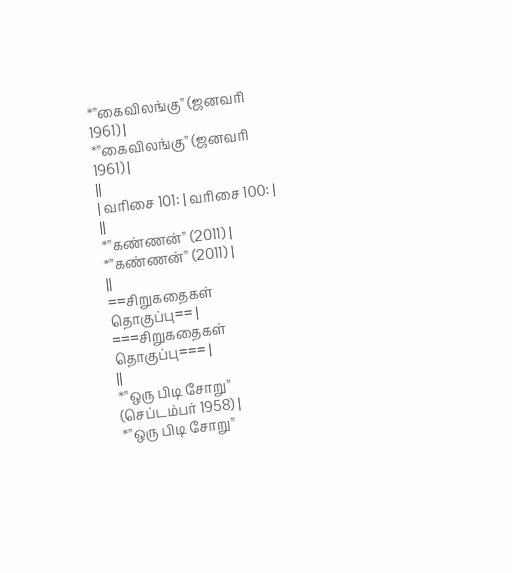*''கைவிலங்கு'' (ஜனவரி 1961) |
*''கைவிலங்கு'' (ஜனவரி 1961) |
||
| வரிசை 101: | வரிசை 100: | ||
*''கண்ணன்'' (2011) |
*''கண்ணன்'' (2011) |
||
==சிறுகதைகள் தொகுப்பு== |
===சிறுகதைகள் தொகுப்பு=== |
||
*''ஒரு பிடி சோறு'' (செப்டம்பர் 1958) |
*''ஒரு பிடி சோறு''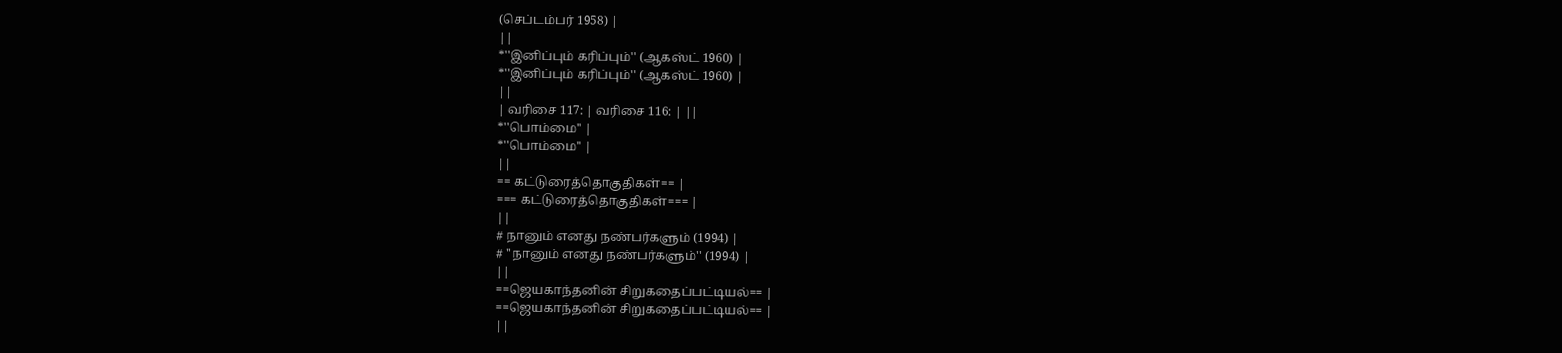(செப்டம்பர் 1958) |
||
*''இனிப்பும் கரிப்பும்'' (ஆகஸ்ட் 1960) |
*''இனிப்பும் கரிப்பும்'' (ஆகஸ்ட் 1960) |
||
| வரிசை 117: | வரிசை 116: | ||
*''பொம்மை'' |
*''பொம்மை'' |
||
== கட்டுரைத்தொகுதிகள்== |
=== கட்டுரைத்தொகுதிகள்=== |
||
# நானும் எனது நண்பர்களும் (1994) |
# ''நானும் எனது நண்பர்களும்'' (1994) |
||
==ஜெயகாந்தனின் சிறுகதைப்பட்டியல்== |
==ஜெயகாந்தனின் சிறுகதைப்பட்டியல்== |
||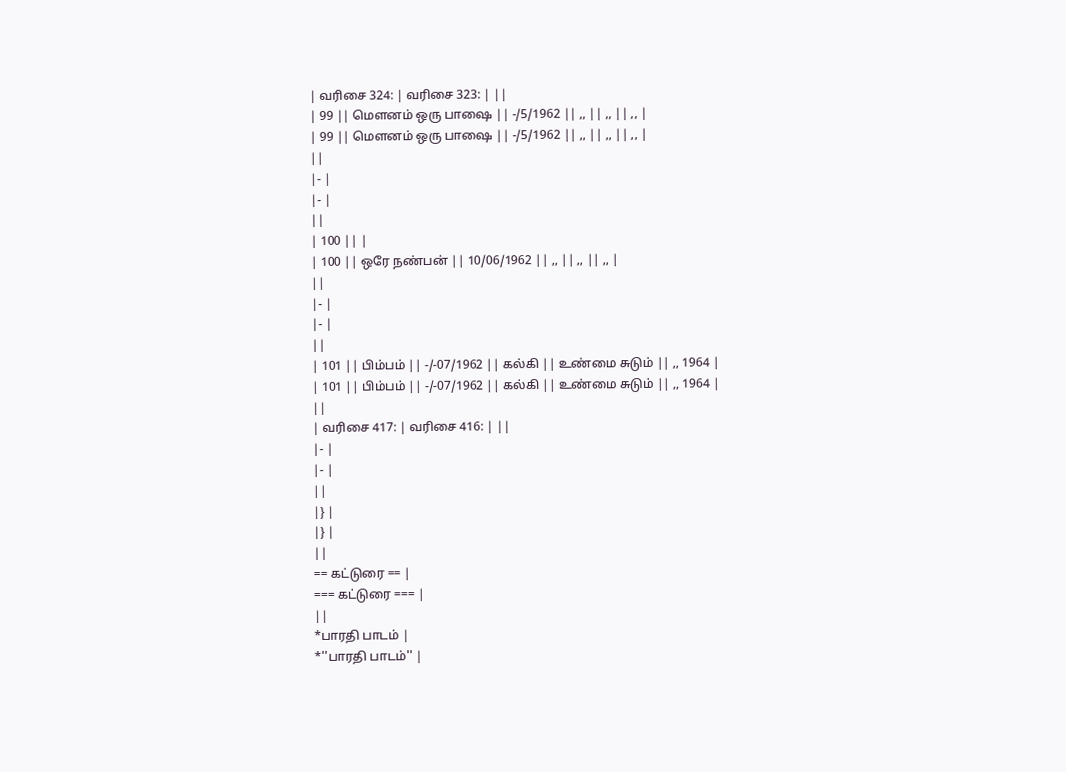| வரிசை 324: | வரிசை 323: | ||
| 99 || மெளனம் ஒரு பாஷை || -/5/1962 || ,, || ,, || ,, |
| 99 || மெளனம் ஒரு பாஷை || -/5/1962 || ,, || ,, || ,, |
||
|- |
|- |
||
| 100 || |
| 100 || ஒரே நண்பன் || 10/06/1962 || ,, || ,, || ,, |
||
|- |
|- |
||
| 101 || பிம்பம் || -/-07/1962 || கல்கி || உண்மை சுடும் || ,, 1964 |
| 101 || பிம்பம் || -/-07/1962 || கல்கி || உண்மை சுடும் || ,, 1964 |
||
| வரிசை 417: | வரிசை 416: | ||
|- |
|- |
||
|} |
|} |
||
== கட்டுரை == |
=== கட்டுரை === |
||
*பாரதி பாடம் |
*''பாரதி பாடம்'' |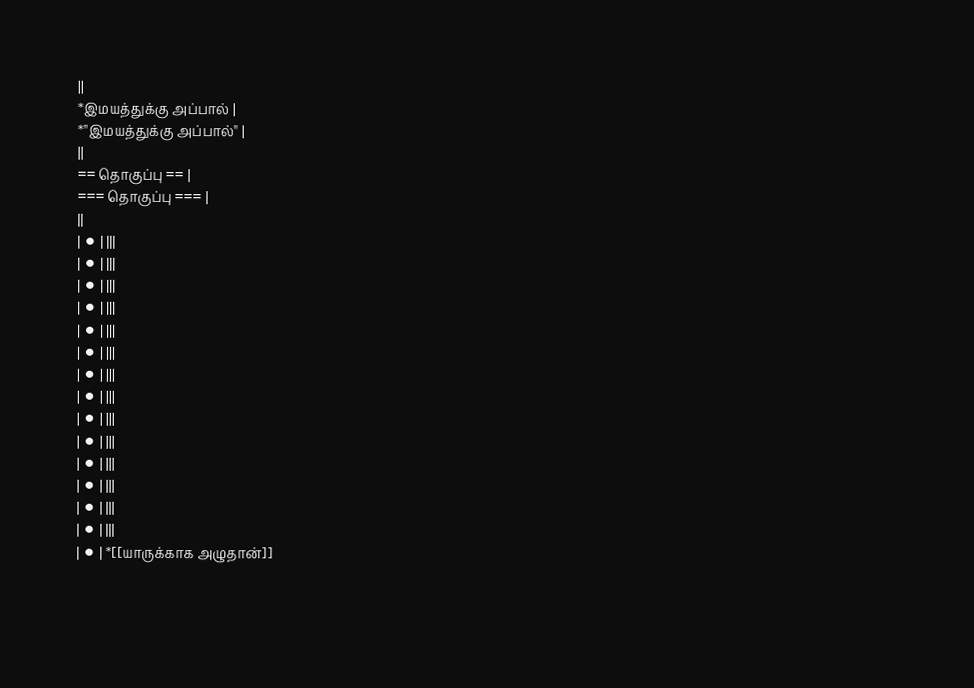||
*இமயத்துக்கு அப்பால் |
*''இமயத்துக்கு அப்பால்'' |
||
== தொகுப்பு == |
=== தொகுப்பு === |
||
| ⚫ | |||
| ⚫ | |||
| ⚫ | |||
| ⚫ | |||
| ⚫ | |||
| ⚫ | |||
| ⚫ | |||
| ⚫ | |||
| ⚫ | |||
| ⚫ | |||
| ⚫ | |||
| ⚫ | |||
| ⚫ | |||
| ⚫ | |||
| ⚫ | *[[யாருக்காக அழுதான்]]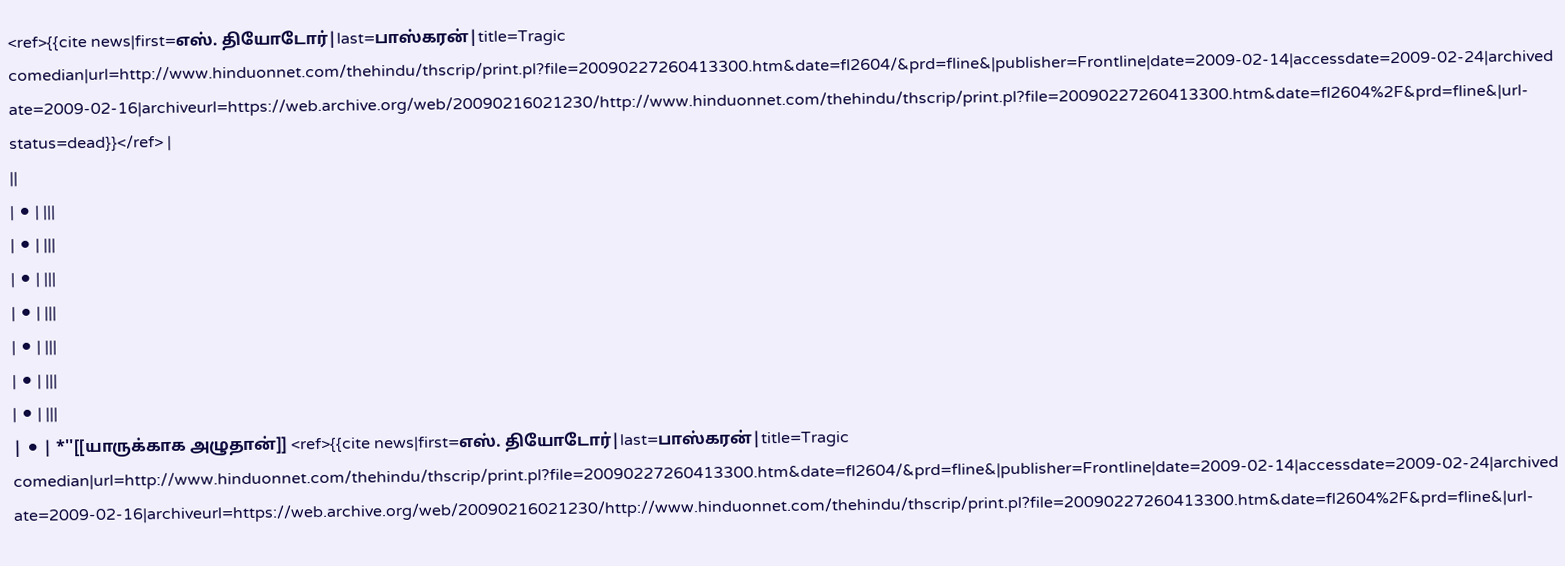<ref>{{cite news|first=எஸ். தியோடோர்|last=பாஸ்கரன்|title=Tragic comedian|url=http://www.hinduonnet.com/thehindu/thscrip/print.pl?file=20090227260413300.htm&date=fl2604/&prd=fline&|publisher=Frontline|date=2009-02-14|accessdate=2009-02-24|archivedate=2009-02-16|archiveurl=https://web.archive.org/web/20090216021230/http://www.hinduonnet.com/thehindu/thscrip/print.pl?file=20090227260413300.htm&date=fl2604%2F&prd=fline&|url-status=dead}}</ref> |
||
| ⚫ | |||
| ⚫ | |||
| ⚫ | |||
| ⚫ | |||
| ⚫ | |||
| ⚫ | |||
| ⚫ | |||
| ⚫ | *''[[யாருக்காக அழுதான்]] <ref>{{cite news|first=எஸ். தியோடோர்|last=பாஸ்கரன்|title=Tragic comedian|url=http://www.hinduonnet.com/thehindu/thscrip/print.pl?file=20090227260413300.htm&date=fl2604/&prd=fline&|publisher=Frontline|date=2009-02-14|accessdate=2009-02-24|archivedate=2009-02-16|archiveurl=https://web.archive.org/web/20090216021230/http://www.hinduonnet.com/thehindu/thscrip/print.pl?file=20090227260413300.htm&date=fl2604%2F&prd=fline&|url-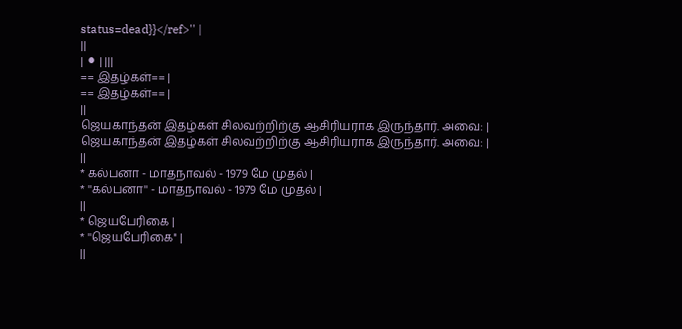status=dead}}</ref>'' |
||
| ⚫ | |||
== இதழ்கள்== |
== இதழ்கள்== |
||
ஜெயகாந்தன் இதழ்கள் சிலவற்றிற்கு ஆசிரியராக இருந்தார். அவை: |
ஜெயகாந்தன் இதழ்கள் சிலவற்றிற்கு ஆசிரியராக இருந்தார். அவை: |
||
* கல்பனா - மாதநாவல் - 1979 மே முதல் |
* ''கல்பனா'' - மாதநாவல் - 1979 மே முதல் |
||
* ஜெயபேரிகை |
* ''ஜெயபேரிகை'' |
||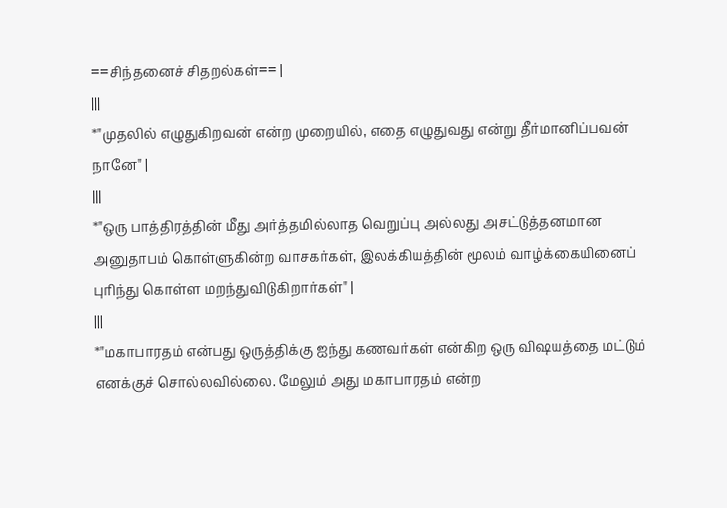==சிந்தனைச் சிதறல்கள்== |
|||
*"முதலில் எழுதுகிறவன் என்ற முறையில், எதை எழுதுவது என்று தீர்மானிப்பவன் நானே" |
|||
*"ஒரு பாத்திரத்தின் மீது அர்த்தமில்லாத வெறுப்பு அல்லது அசட்டுத்தனமான அனுதாபம் கொள்ளுகின்ற வாசகர்கள், இலக்கியத்தின் மூலம் வாழ்க்கையினைப் புரிந்து கொள்ள மறந்துவிடுகிறார்கள்" |
|||
*"மகாபாரதம் என்பது ஒருத்திக்கு ஐந்து கணவர்கள் என்கிற ஒரு விஷயத்தை மட்டும் எனக்குச் சொல்லவில்லை. மேலும் அது மகாபாரதம் என்ற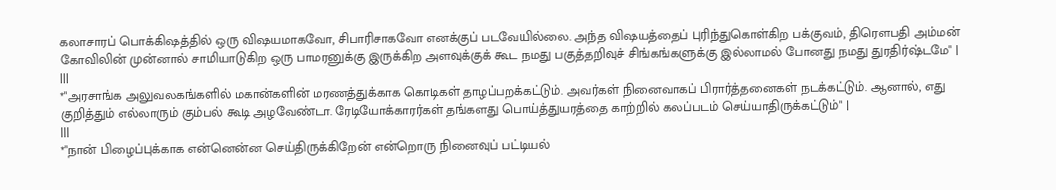கலாசாரப் பொக்கிஷத்தில் ஒரு விஷயமாகவோ, சிபாரிசாகவோ எனக்குப் படவேயில்லை. அந்த விஷயத்தைப் புரிந்துகொள்கிற பக்குவம், திரௌபதி அம்மன் கோவிலின் முன்னால் சாமியாடுகிற ஒரு பாமரனுக்கு இருக்கிற அளவுக்குக் கூட நமது பகுத்தறிவுச் சிங்கங்களுக்கு இல்லாமல் போனது நமது துரதிர்ஷ்டமே" |
|||
*"அரசாங்க அலுவலகங்களில் மகான்களின் மரணத்துக்காக கொடிகள் தாழப்பறக்கட்டும். அவர்கள் நினைவாகப் பிரார்த்தனைகள் நடக்கட்டும். ஆனால், எது குறித்தும் எல்லாரும் கும்பல் கூடி அழவேண்டா. ரேடியோக்காரர்கள் தங்களது பொய்த்துயரத்தை காற்றில் கலப்படம் செய்யாதிருக்கட்டும்" |
|||
*"நான் பிழைப்புக்காக என்னென்ன செய்திருக்கிறேன் என்றொரு நினைவுப் பட்டியல்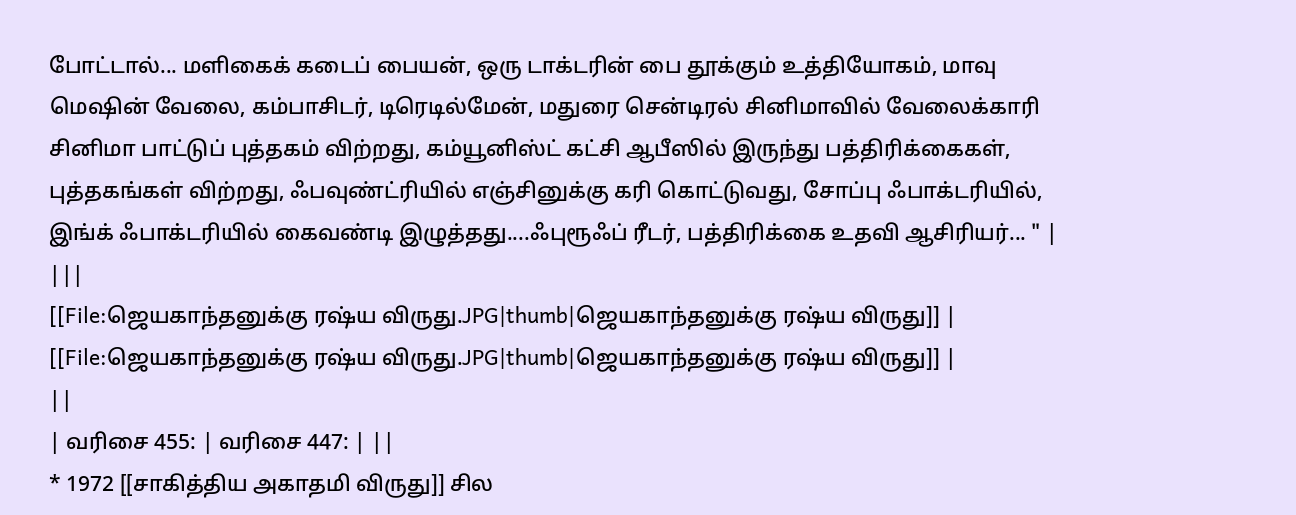போட்டால்... மளிகைக் கடைப் பையன், ஒரு டாக்டரின் பை தூக்கும் உத்தியோகம், மாவு மெஷின் வேலை, கம்பாசிடர், டிரெடில்மேன், மதுரை சென்டிரல் சினிமாவில் வேலைக்காரி சினிமா பாட்டுப் புத்தகம் விற்றது, கம்யூனிஸ்ட் கட்சி ஆபீஸில் இருந்து பத்திரிக்கைகள், புத்தகங்கள் விற்றது, ஃபவுண்ட்ரியில் எஞ்சினுக்கு கரி கொட்டுவது, சோப்பு ஃபாக்டரியில், இங்க் ஃபாக்டரியில் கைவண்டி இழுத்தது....ஃபுரூஃப் ரீடர், பத்திரிக்கை உதவி ஆசிரியர்... " |
|||
[[File:ஜெயகாந்தனுக்கு ரஷ்ய விருது.JPG|thumb|ஜெயகாந்தனுக்கு ரஷ்ய விருது]] |
[[File:ஜெயகாந்தனுக்கு ரஷ்ய விருது.JPG|thumb|ஜெயகாந்தனுக்கு ரஷ்ய விருது]] |
||
| வரிசை 455: | வரிசை 447: | ||
* 1972 [[சாகித்திய அகாதமி விருது]] சில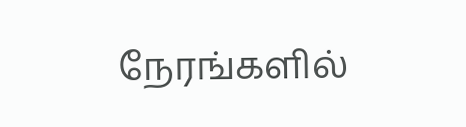நேரங்களில்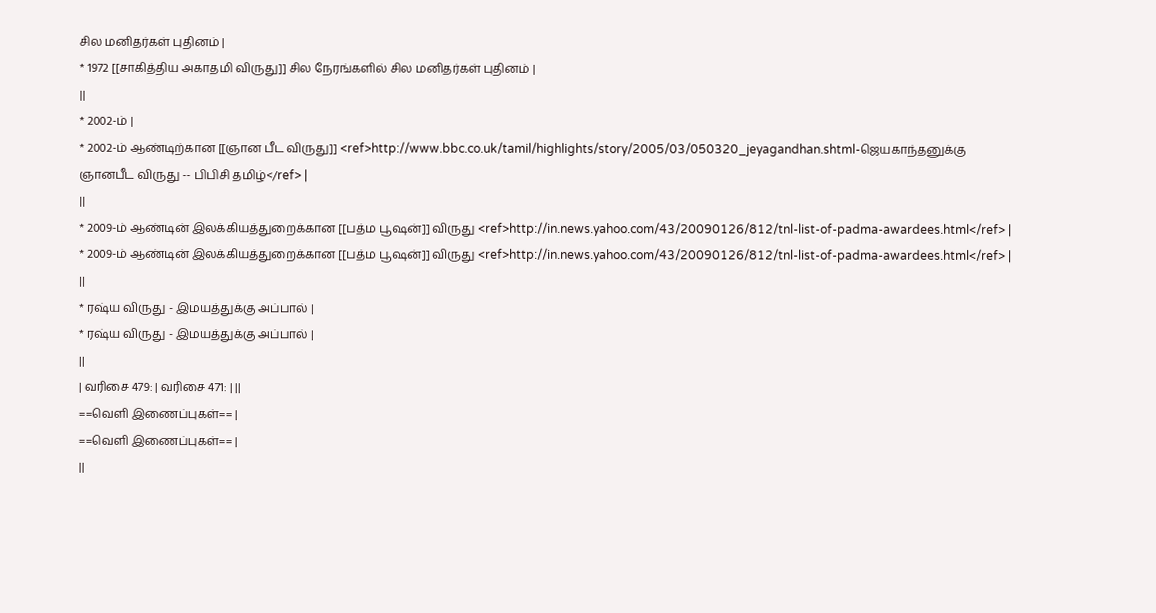சில மனிதர்கள் புதினம் |
* 1972 [[சாகித்திய அகாதமி விருது]] சில நேரங்களில் சில மனிதர்கள் புதினம் |
||
* 2002-ம் |
* 2002-ம் ஆண்டிற்கான [[ஞான பீட விருது]] <ref>http://www.bbc.co.uk/tamil/highlights/story/2005/03/050320_jeyagandhan.shtml-ஜெயகாந்தனுக்கு ஞானபீட விருது -- பிபிசி தமிழ்</ref> |
||
* 2009-ம் ஆண்டின் இலக்கியத்துறைக்கான [[பத்ம பூஷன்]] விருது <ref>http://in.news.yahoo.com/43/20090126/812/tnl-list-of-padma-awardees.html</ref> |
* 2009-ம் ஆண்டின் இலக்கியத்துறைக்கான [[பத்ம பூஷன்]] விருது <ref>http://in.news.yahoo.com/43/20090126/812/tnl-list-of-padma-awardees.html</ref> |
||
* ரஷ்ய விருது - இமயத்துக்கு அப்பால் |
* ரஷ்ய விருது - இமயத்துக்கு அப்பால் |
||
| வரிசை 479: | வரிசை 471: | ||
==வெளி இணைப்புகள்== |
==வெளி இணைப்புகள்== |
||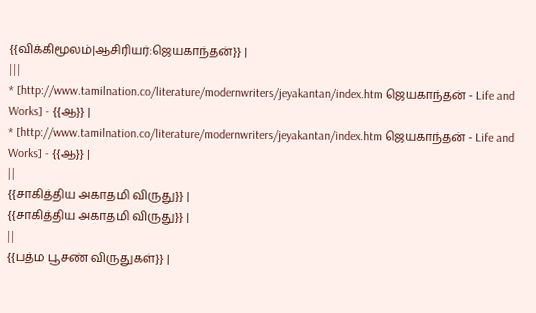{{விக்கிமூலம்|ஆசிரியர்:ஜெயகாந்தன்}} |
|||
* [http://www.tamilnation.co/literature/modernwriters/jeyakantan/index.htm ஜெயகாந்தன் - Life and Works] - {{ஆ}} |
* [http://www.tamilnation.co/literature/modernwriters/jeyakantan/index.htm ஜெயகாந்தன் - Life and Works] - {{ஆ}} |
||
{{சாகித்திய அகாதமி விருது}} |
{{சாகித்திய அகாதமி விருது}} |
||
{{பத்ம பூசண் விருதுகள்}} |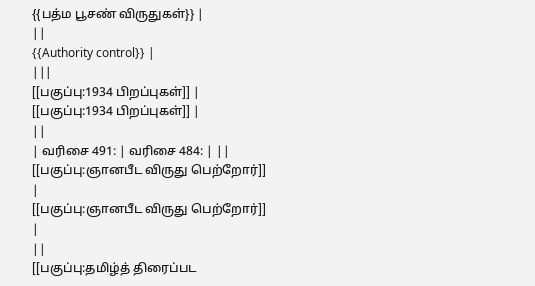{{பத்ம பூசண் விருதுகள்}} |
||
{{Authority control}} |
|||
[[பகுப்பு:1934 பிறப்புகள்]] |
[[பகுப்பு:1934 பிறப்புகள்]] |
||
| வரிசை 491: | வரிசை 484: | ||
[[பகுப்பு:ஞானபீட விருது பெற்றோர்]] |
[[பகுப்பு:ஞானபீட விருது பெற்றோர்]] |
||
[[பகுப்பு:தமிழ்த் திரைப்பட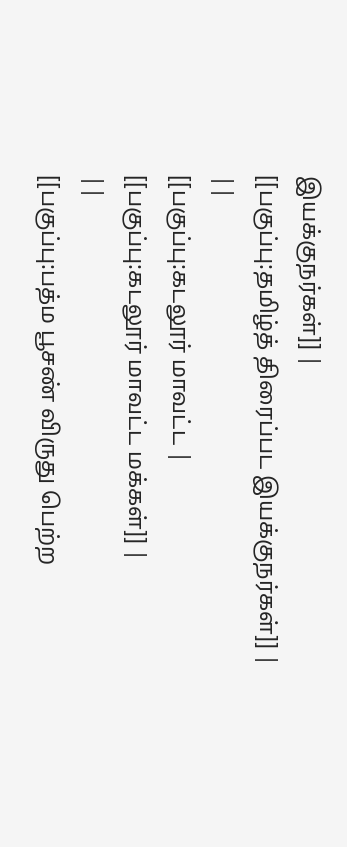இயக்குநர்கள்]] |
[[பகுப்பு:தமிழ்த் திரைப்பட இயக்குநர்கள்]] |
||
[[பகுப்பு:கடலூர் மாவட்ட |
[[பகுப்பு:கடலூர் மாவட்ட மக்கள்]] |
||
[[பகுப்பு:பத்ம பூசண் விருது பெற்ற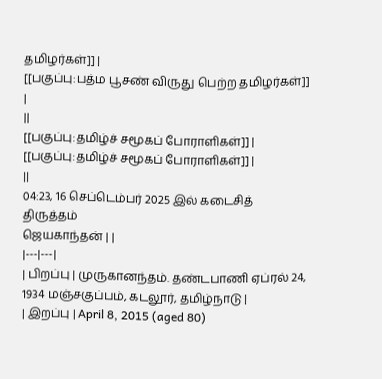தமிழர்கள்]] |
[[பகுப்பு:பத்ம பூசண் விருது பெற்ற தமிழர்கள்]] |
||
[[பகுப்பு:தமிழ்ச் சமூகப் போராளிகள்]] |
[[பகுப்பு:தமிழ்ச் சமூகப் போராளிகள்]] |
||
04:23, 16 செப்டெம்பர் 2025 இல் கடைசித் திருத்தம்
ஜெயகாந்தன் | |
|---|---|
| பிறப்பு | முருகானந்தம். தண்டபாணி ஏப்ரல் 24, 1934 மஞ்சகுப்பம், கடலூர், தமிழ்நாடு |
| இறப்பு | April 8, 2015 (aged 80)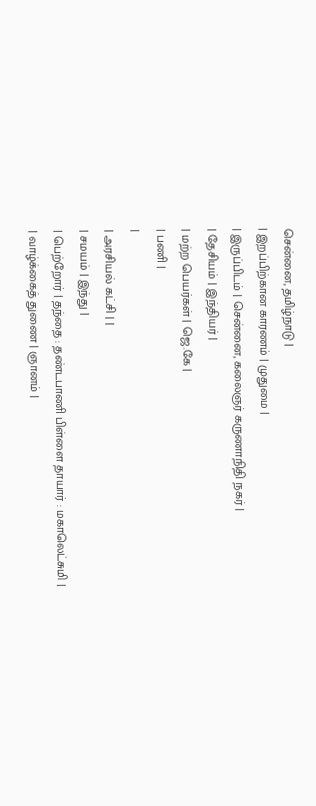சென்னை, தமிழ்நாடு |
| இறப்பிற்கான காரணம் | முதுமை |
| இருப்பிடம் | சென்னை, கலைஞர் கருணாநிதி நகர் |
| தேசியம் | இந்தியர் |
| மற்ற பெயர்கள் | ஜெ.கே |
| பணி |
|
| அரசியல் கட்சி | |
| சமயம் | இந்து |
| பெற்றோர் | தந்தை : தண்டபாணி பிள்ளை தாயார் : மகாலெட்சுமி |
| வாழ்க்கைத் துணை | ஞானம் |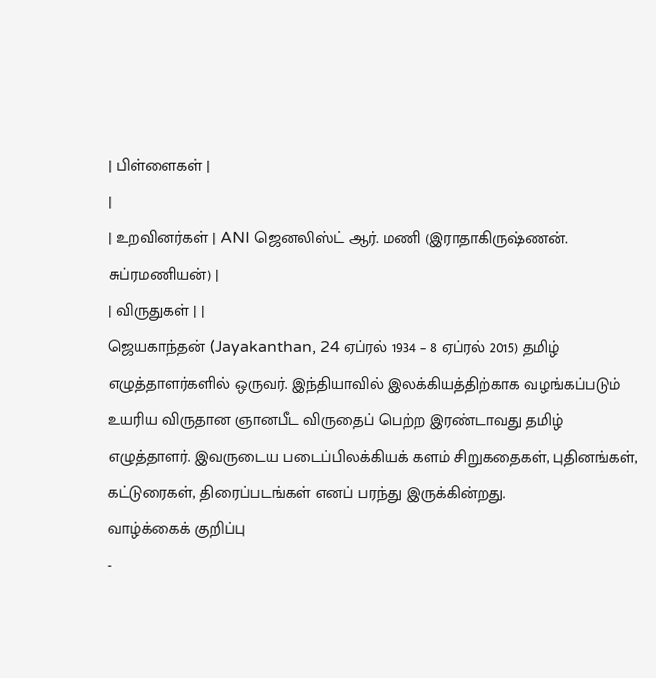| பிள்ளைகள் |
|
| உறவினர்கள் | ANI ஜெனலிஸ்ட் ஆர். மணி (இராதாகிருஷ்ணன். சுப்ரமணியன்) |
| விருதுகள் | |
ஜெயகாந்தன் (Jayakanthan, 24 ஏப்ரல் 1934 – 8 ஏப்ரல் 2015) தமிழ் எழுத்தாளர்களில் ஒருவர். இந்தியாவில் இலக்கியத்திற்காக வழங்கப்படும் உயரிய விருதான ஞானபீட விருதைப் பெற்ற இரண்டாவது தமிழ் எழுத்தாளர். இவருடைய படைப்பிலக்கியக் களம் சிறுகதைகள், புதினங்கள், கட்டுரைகள், திரைப்படங்கள் எனப் பரந்து இருக்கின்றது.
வாழ்க்கைக் குறிப்பு
-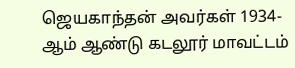ஜெயகாந்தன் அவர்கள் 1934-ஆம் ஆண்டு கடலூர் மாவட்டம்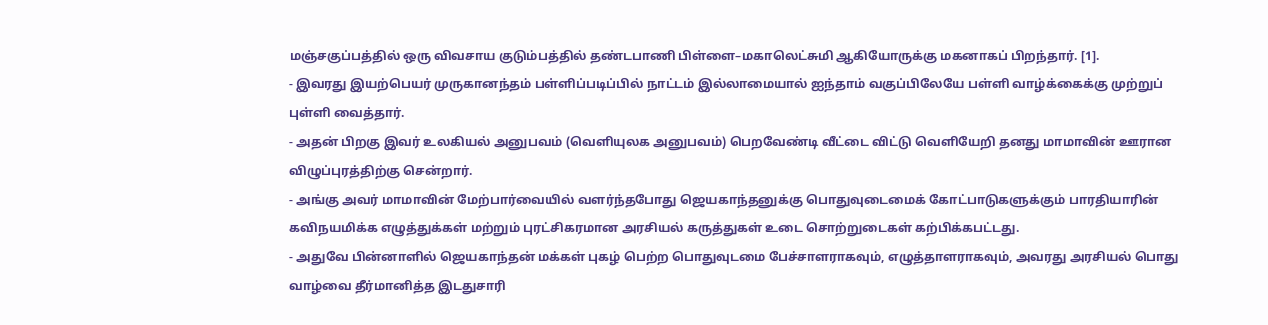மஞ்சகுப்பத்தில் ஒரு விவசாய குடும்பத்தில் தண்டபாணி பிள்ளை–மகாலெட்சுமி ஆகியோருக்கு மகனாகப் பிறந்தார். [1].
- இவரது இயற்பெயர் முருகானந்தம் பள்ளிப்படிப்பில் நாட்டம் இல்லாமையால் ஐந்தாம் வகுப்பிலேயே பள்ளி வாழ்க்கைக்கு முற்றுப் புள்ளி வைத்தார்.
- அதன் பிறகு இவர் உலகியல் அனுபவம் (வெளியுலக அனுபவம்) பெறவேண்டி வீட்டை விட்டு வெளியேறி தனது மாமாவின் ஊரான விழுப்புரத்திற்கு சென்றார்.
- அங்கு அவர் மாமாவின் மேற்பார்வையில் வளர்ந்தபோது ஜெயகாந்தனுக்கு பொதுவுடைமைக் கோட்பாடுகளுக்கும் பாரதியாரின் கவிநயமிக்க எழுத்துக்கள் மற்றும் புரட்சிகரமான அரசியல் கருத்துகள் உடை சொற்றுடைகள் கற்பிக்கபட்டது.
- அதுவே பின்னாளில் ஜெயகாந்தன் மக்கள் புகழ் பெற்ற பொதுவுடமை பேச்சாளராகவும், எழுத்தாளராகவும், அவரது அரசியல் பொது வாழ்வை தீர்மானித்த இடதுசாரி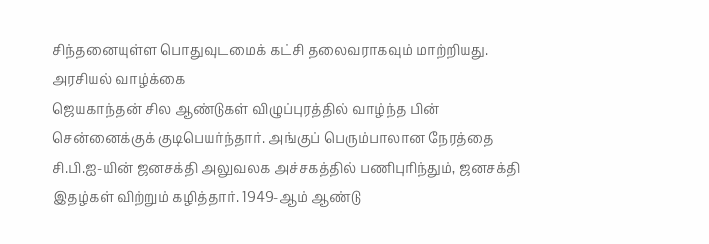சிந்தனையுள்ள பொதுவுடமைக் கட்சி தலைவராகவும் மாற்றியது.
அரசியல் வாழ்க்கை
ஜெயகாந்தன் சில ஆண்டுகள் விழுப்புரத்தில் வாழ்ந்த பின் சென்னைக்குக் குடிபெயர்ந்தார். அங்குப் பெரும்பாலான நேரத்தை சி.பி.ஐ-யின் ஜனசக்தி அலுவலக அச்சகத்தில் பணிபுரிந்தும், ஜனசக்தி இதழ்கள் விற்றும் கழித்தார். 1949-ஆம் ஆண்டு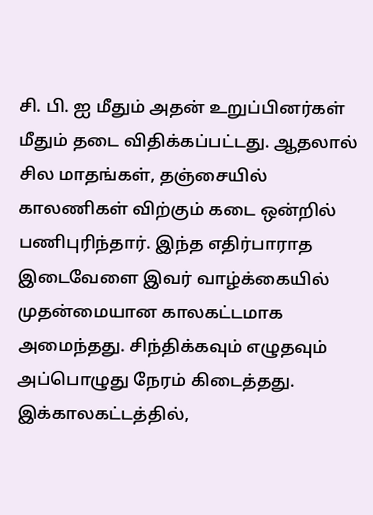சி. பி. ஐ மீதும் அதன் உறுப்பினர்கள் மீதும் தடை விதிக்கப்பட்டது. ஆதலால் சில மாதங்கள், தஞ்சையில் காலணிகள் விற்கும் கடை ஒன்றில் பணிபுரிந்தார். இந்த எதிர்பாராத இடைவேளை இவர் வாழ்க்கையில் முதன்மையான காலகட்டமாக அமைந்தது. சிந்திக்கவும் எழுதவும் அப்பொழுது நேரம் கிடைத்தது. இக்காலகட்டத்தில்,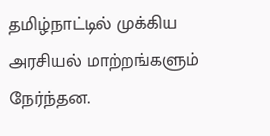தமிழ்நாட்டில் முக்கிய அரசியல் மாற்றங்களும் நேர்ந்தன.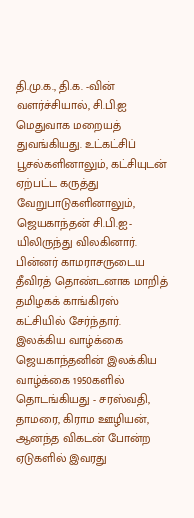தி.மு.க., தி.க. -வின் வளர்ச்சியால், சி.பி.ஐ மெதுவாக மறையத் துவங்கியது. உட்கட்சிப் பூசல்களினாலும், கட்சியுடன் ஏற்பட்ட கருத்து வேறுபாடுகளினாலும், ஜெயகாந்தன் சி.பி.ஐ-யிலிருந்து விலகினார். பின்னர் காமராசருடைய தீவிரத் தொண்டனாக மாறித் தமிழகக் காங்கிரஸ் கட்சியில் சேர்ந்தார்.
இலக்கிய வாழ்க்கை
ஜெயகாந்தனின் இலக்கிய வாழ்க்கை 1950களில் தொடங்கியது - சரஸ்வதி, தாமரை, கிராம ஊழியன், ஆனந்த விகடன் போன்ற ஏடுகளில் இவரது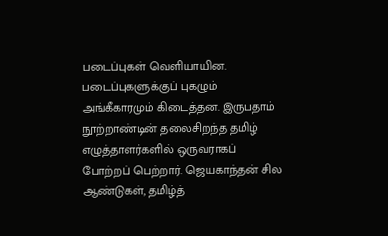படைப்புகள் வெளியாயின. படைப்புகளுக்குப் புகழும் அங்கீகாரமும் கிடைத்தன. இருபதாம் நூற்றாண்டின் தலைசிறந்த தமிழ் எழுத்தாளர்களில் ஒருவராகப் போற்றப் பெற்றார். ஜெயகாந்தன் சில ஆண்டுகள், தமிழ்த்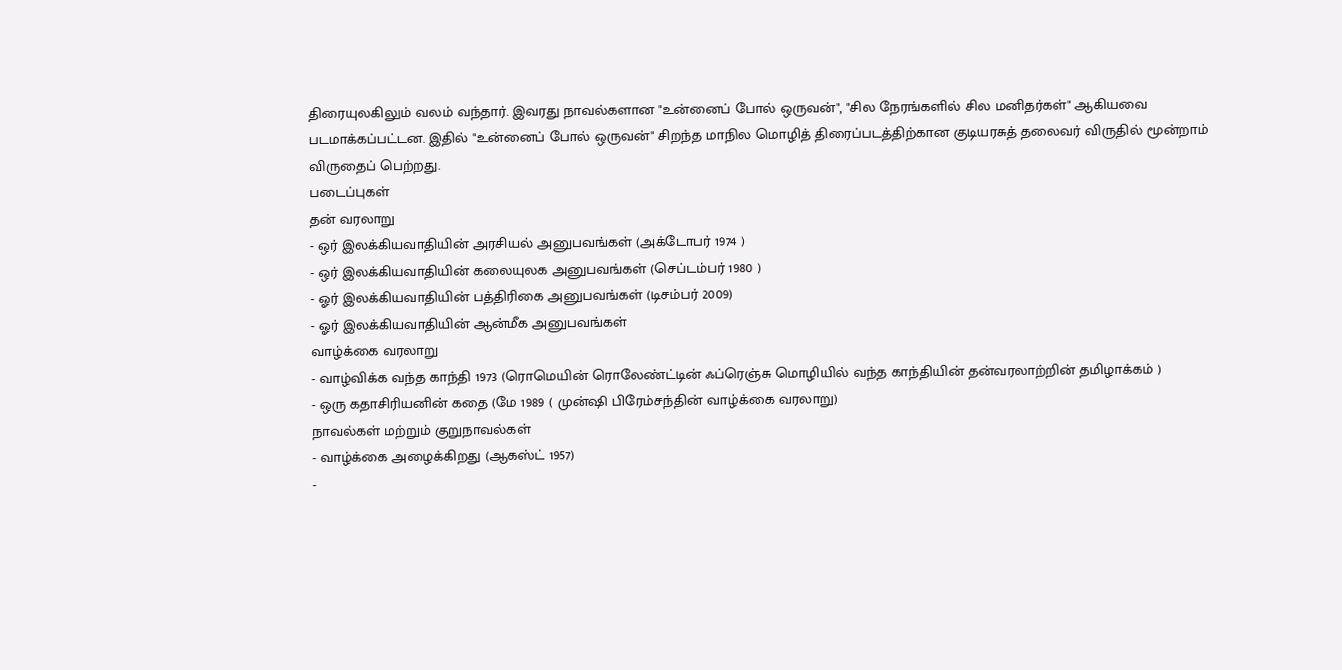திரையுலகிலும் வலம் வந்தார். இவரது நாவல்களான "உன்னைப் போல் ஒருவன்", "சில நேரங்களில் சில மனிதர்கள்" ஆகியவை படமாக்கப்பட்டன. இதில் "உன்னைப் போல் ஒருவன்" சிறந்த மாநில மொழித் திரைப்படத்திற்கான குடியரசுத் தலைவர் விருதில் மூன்றாம் விருதைப் பெற்றது.
படைப்புகள்
தன் வரலாறு
- ஒர் இலக்கியவாதியின் அரசியல் அனுபவங்கள் (அக்டோபர் 1974 )
- ஒர் இலக்கியவாதியின் கலையுலக அனுபவங்கள் (செப்டம்பர் 1980 )
- ஓர் இலக்கியவாதியின் பத்திரிகை அனுபவங்கள் (டிசம்பர் 2009)
- ஓர் இலக்கியவாதியின் ஆன்மீக அனுபவங்கள்
வாழ்க்கை வரலாறு
- வாழ்விக்க வந்த காந்தி 1973 (ரொமெயின் ரொலேண்ட்டின் ஃப்ரெஞ்சு மொழியில் வந்த காந்தியின் தன்வரலாற்றின் தமிழாக்கம் )
- ஒரு கதாசிரியனின் கதை (மே 1989 ( முன்ஷி பிரேம்சந்தின் வாழ்க்கை வரலாறு)
நாவல்கள் மற்றும் குறுநாவல்கள்
- வாழ்க்கை அழைக்கிறது (ஆகஸ்ட் 1957)
-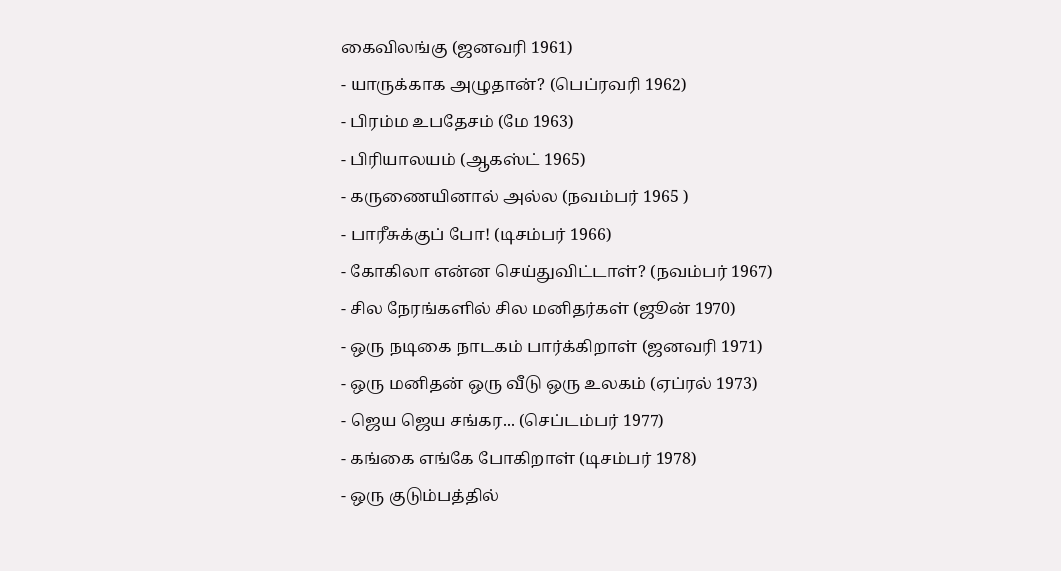கைவிலங்கு (ஜனவரி 1961)
- யாருக்காக அழுதான்? (பெப்ரவரி 1962)
- பிரம்ம உபதேசம் (மே 1963)
- பிரியாலயம் (ஆகஸ்ட் 1965)
- கருணையினால் அல்ல (நவம்பர் 1965 )
- பாரீசுக்குப் போ! (டிசம்பர் 1966)
- கோகிலா என்ன செய்துவிட்டாள்? (நவம்பர் 1967)
- சில நேரங்களில் சில மனிதர்கள் (ஜூன் 1970)
- ஒரு நடிகை நாடகம் பார்க்கிறாள் (ஜனவரி 1971)
- ஒரு மனிதன் ஒரு வீடு ஒரு உலகம் (ஏப்ரல் 1973)
- ஜெய ஜெய சங்கர... (செப்டம்பர் 1977)
- கங்கை எங்கே போகிறாள் (டிசம்பர் 1978)
- ஒரு குடும்பத்தில்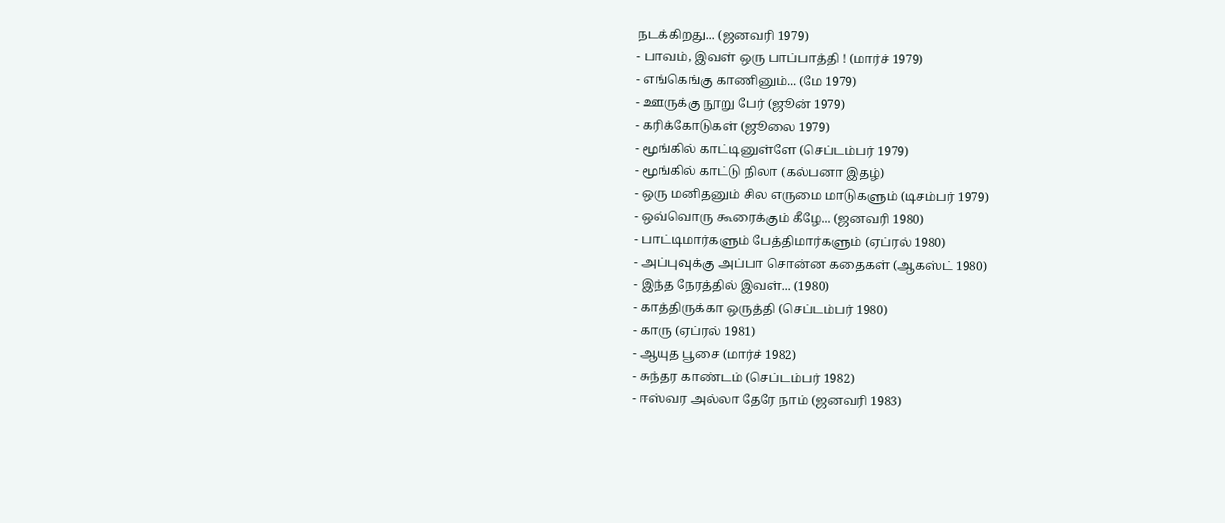நடக்கிறது... (ஜனவரி 1979)
- பாவம், இவள் ஒரு பாப்பாத்தி ! (மார்ச் 1979)
- எங்கெங்கு காணினும்... (மே 1979)
- ஊருக்கு நூறு பேர் (ஜூன் 1979)
- கரிக்கோடுகள் (ஜூலை 1979)
- மூங்கில் காட்டினுள்ளே (செப்டம்பர் 1979)
- மூங்கில் காட்டு நிலா (கல்பனா இதழ்)
- ஒரு மனிதனும் சில எருமை மாடுகளும் (டிசம்பர் 1979)
- ஒவ்வொரு கூரைக்கும் கீழே... (ஜனவரி 1980)
- பாட்டிமார்களும் பேத்திமார்களும் (ஏப்ரல் 1980)
- அப்புவுக்கு அப்பா சொன்ன கதைகள் (ஆகஸ்ட் 1980)
- இந்த நேரத்தில் இவள்... (1980)
- காத்திருக்கா ஒருத்தி (செப்டம்பர் 1980)
- காரு (ஏப்ரல் 1981)
- ஆயுத பூசை (மார்ச் 1982)
- சுந்தர காண்டம் (செப்டம்பர் 1982)
- ஈஸ்வர அல்லா தேரே நாம் (ஜனவரி 1983)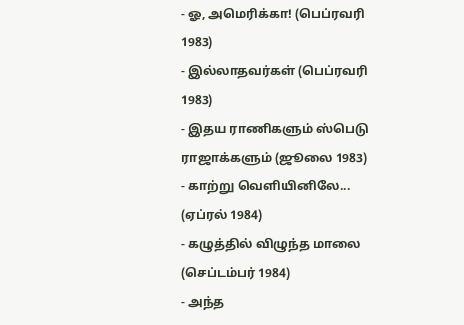- ஓ, அமெரிக்கா! (பெப்ரவரி 1983)
- இல்லாதவர்கள் (பெப்ரவரி 1983)
- இதய ராணிகளும் ஸ்பெடு ராஜாக்களும் (ஜூலை 1983)
- காற்று வெளியினிலே... (ஏப்ரல் 1984)
- கழுத்தில் விழுந்த மாலை (செப்டம்பர் 1984)
- அந்த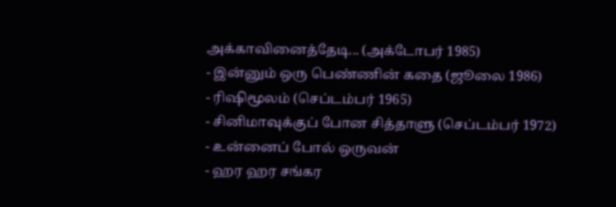அக்காவினைத்தேடி... (அக்டோபர் 1985)
- இன்னும் ஒரு பெண்ணின் கதை (ஜூலை 1986)
- ரிஷிமூலம் (செப்டம்பர் 1965)
- சினிமாவுக்குப் போன சித்தாளு (செப்டம்பர் 1972)
- உன்னைப் போல் ஒருவன்
- ஹர ஹர சங்கர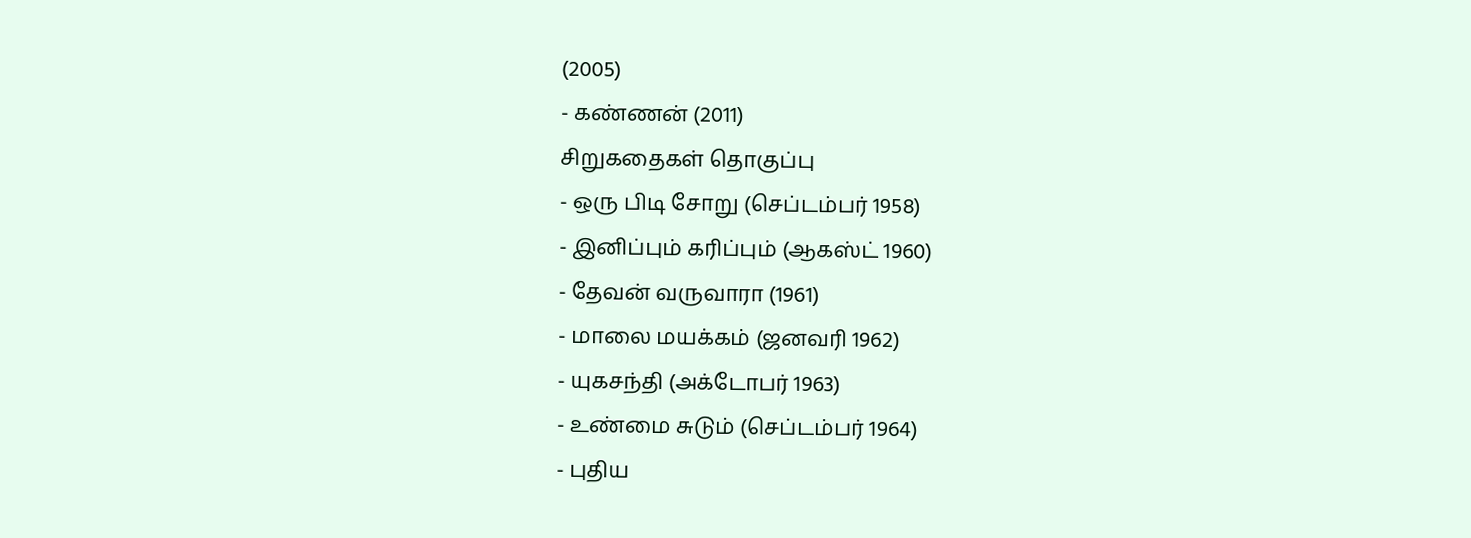(2005)
- கண்ணன் (2011)
சிறுகதைகள் தொகுப்பு
- ஒரு பிடி சோறு (செப்டம்பர் 1958)
- இனிப்பும் கரிப்பும் (ஆகஸ்ட் 1960)
- தேவன் வருவாரா (1961)
- மாலை மயக்கம் (ஜனவரி 1962)
- யுகசந்தி (அக்டோபர் 1963)
- உண்மை சுடும் (செப்டம்பர் 1964)
- புதிய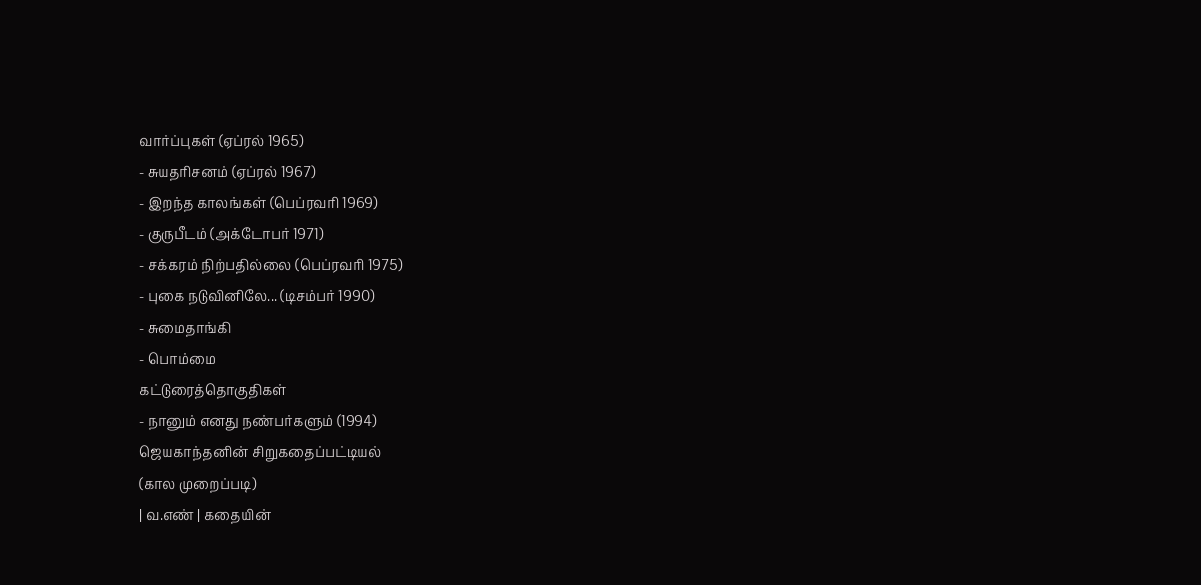வார்ப்புகள் (ஏப்ரல் 1965)
- சுயதரிசனம் (ஏப்ரல் 1967)
- இறந்த காலங்கள் (பெப்ரவரி 1969)
- குருபீடம் (அக்டோபர் 1971)
- சக்கரம் நிற்பதில்லை (பெப்ரவரி 1975)
- புகை நடுவினிலே... (டிசம்பர் 1990)
- சுமைதாங்கி
- பொம்மை
கட்டுரைத்தொகுதிகள்
- நானும் எனது நண்பர்களும் (1994)
ஜெயகாந்தனின் சிறுகதைப்பட்டியல்
(கால முறைப்படி)
| வ.எண் | கதையின்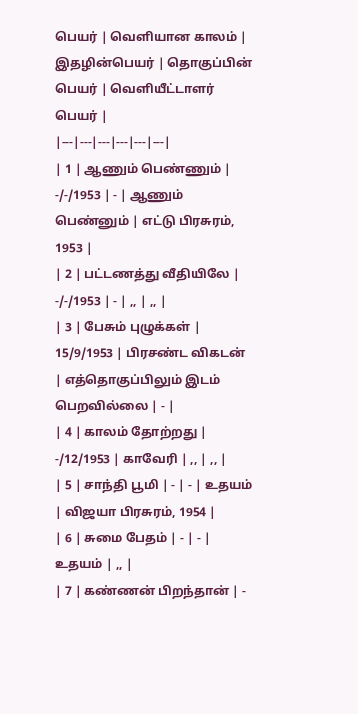பெயர் | வெளியான காலம் | இதழின்பெயர் | தொகுப்பின் பெயர் | வெளியீட்டாளர் பெயர் |
|---|---|---|---|---|---|
| 1 | ஆணும் பெண்ணும் | -/-/1953 | - | ஆணும் பெண்னும் | எட்டு பிரசுரம், 1953 |
| 2 | பட்டணத்து வீதியிலே | -/-/1953 | - | ,, | ,, |
| 3 | பேசும் புழுக்கள் | 15/9/1953 | பிரசண்ட விகடன் | எத்தொகுப்பிலும் இடம் பெறவில்லை | - |
| 4 | காலம் தோற்றது | -/12/1953 | காவேரி | ,, | ,, |
| 5 | சாந்தி பூமி | - | - | உதயம் | விஜயா பிரசுரம், 1954 |
| 6 | சுமை பேதம் | - | - | உதயம் | ,, |
| 7 | கண்ணன் பிறந்தான் | -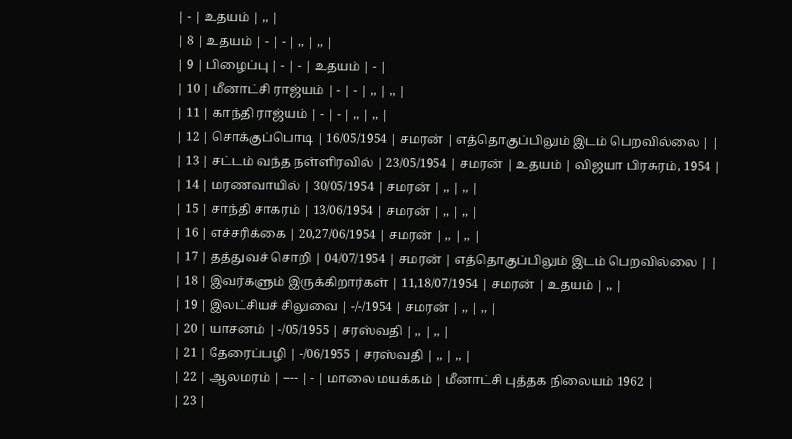| - | உதயம் | ,, |
| 8 | உதயம் | - | - | ,, | ,, |
| 9 | பிழைப்பு | - | - | உதயம் | - |
| 10 | மீனாட்சி ராஜ்யம் | - | - | ,, | ,, |
| 11 | காந்தி ராஜ்யம் | - | - | ,, | ,, |
| 12 | சொக்குப்பொடி | 16/05/1954 | சமரன் | எத்தொகுப்பிலும் இடம் பெறவில்லை | |
| 13 | சட்டம் வந்த நள்ளிரவில் | 23/05/1954 | சமரன் | உதயம் | விஜயா பிரசுரம், 1954 |
| 14 | மரணவாயில் | 30/05/1954 | சமரன் | ,, | ,, |
| 15 | சாந்தி சாகரம் | 13/06/1954 | சமரன் | ,, | ,, |
| 16 | எச்சரிக்கை | 20,27/06/1954 | சமரன் | ,, | ,, |
| 17 | தத்துவச் சொறி | 04/07/1954 | சமரன் | எத்தொகுப்பிலும் இடம் பெறவில்லை | |
| 18 | இவர்களும் இருக்கிறார்கள் | 11,18/07/1954 | சமரன் | உதயம் | ,, |
| 19 | இலட்சியச் சிலுவை | -/-/1954 | சமரன் | ,, | ,, |
| 20 | யாசனம் | -/05/1955 | சரஸ்வதி | ,, | ,, |
| 21 | தேரைப்பழி | -/06/1955 | சரஸ்வதி | ,, | ,, |
| 22 | ஆலமரம் | ---- | - | மாலை மயக்கம் | மீனாட்சி புத்தக நிலையம் 1962 |
| 23 |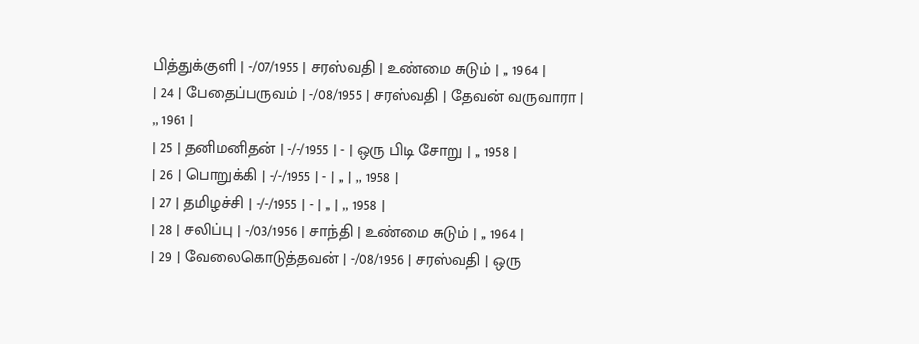பித்துக்குளி | -/07/1955 | சரஸ்வதி | உண்மை சுடும் | ,, 1964 |
| 24 | பேதைப்பருவம் | -/08/1955 | சரஸ்வதி | தேவன் வருவாரா | ,, 1961 |
| 25 | தனிமனிதன் | -/-/1955 | - | ஒரு பிடி சோறு | ,, 1958 |
| 26 | பொறுக்கி | -/-/1955 | - | ,, | ,, 1958 |
| 27 | தமிழச்சி | -/-/1955 | - | ,, | ,, 1958 |
| 28 | சலிப்பு | -/03/1956 | சாந்தி | உண்மை சுடும் | ,, 1964 |
| 29 | வேலைகொடுத்தவன் | -/08/1956 | சரஸ்வதி | ஒரு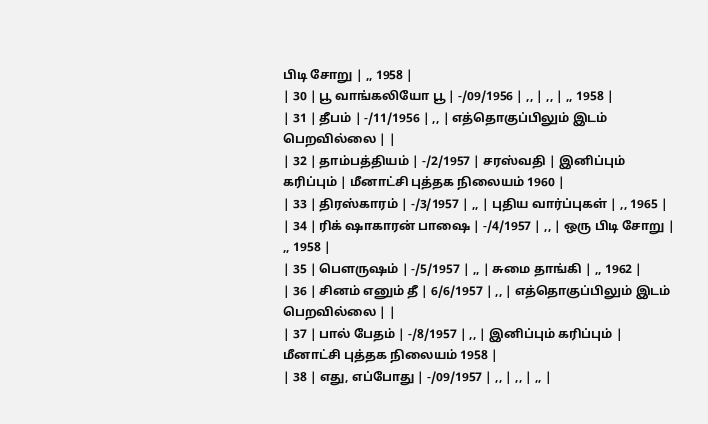பிடி சோறு | ,, 1958 |
| 30 | பூ வாங்கலியோ பூ | -/09/1956 | ,, | ,, | ,, 1958 |
| 31 | தீபம் | -/11/1956 | ,, | எத்தொகுப்பிலும் இடம் பெறவில்லை | |
| 32 | தாம்பத்தியம் | -/2/1957 | சரஸ்வதி | இனிப்பும் கரிப்பும் | மீனாட்சி புத்தக நிலையம் 1960 |
| 33 | திரஸ்காரம் | -/3/1957 | ,, | புதிய வார்ப்புகள் | ,, 1965 |
| 34 | ரிக் ஷாகாரன் பாஷை | -/4/1957 | ,, | ஒரு பிடி சோறு | ,, 1958 |
| 35 | பெளருஷம் | -/5/1957 | ,, | சுமை தாங்கி | ,, 1962 |
| 36 | சினம் எனும் தீ | 6/6/1957 | ,, | எத்தொகுப்பிலும் இடம் பெறவில்லை | |
| 37 | பால் பேதம் | -/8/1957 | ,, | இனிப்பும் கரிப்பும் | மீனாட்சி புத்தக நிலையம் 1958 |
| 38 | எது, எப்போது | -/09/1957 | ,, | ,, | ,, |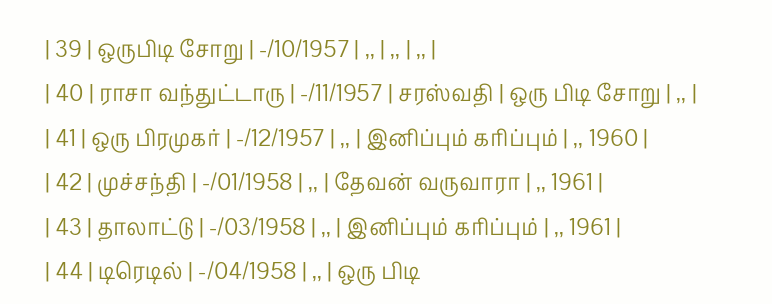| 39 | ஒருபிடி சோறு | -/10/1957 | ,, | ,, | ,, |
| 40 | ராசா வந்துட்டாரு | -/11/1957 | சரஸ்வதி | ஒரு பிடி சோறு | ,, |
| 41 | ஒரு பிரமுகர் | -/12/1957 | ,, | இனிப்பும் கரிப்பும் | ,, 1960 |
| 42 | முச்சந்தி | -/01/1958 | ,, | தேவன் வருவாரா | ,, 1961 |
| 43 | தாலாட்டு | -/03/1958 | ,, | இனிப்பும் கரிப்பும் | ,, 1961 |
| 44 | டிரெடில் | -/04/1958 | ,, | ஒரு பிடி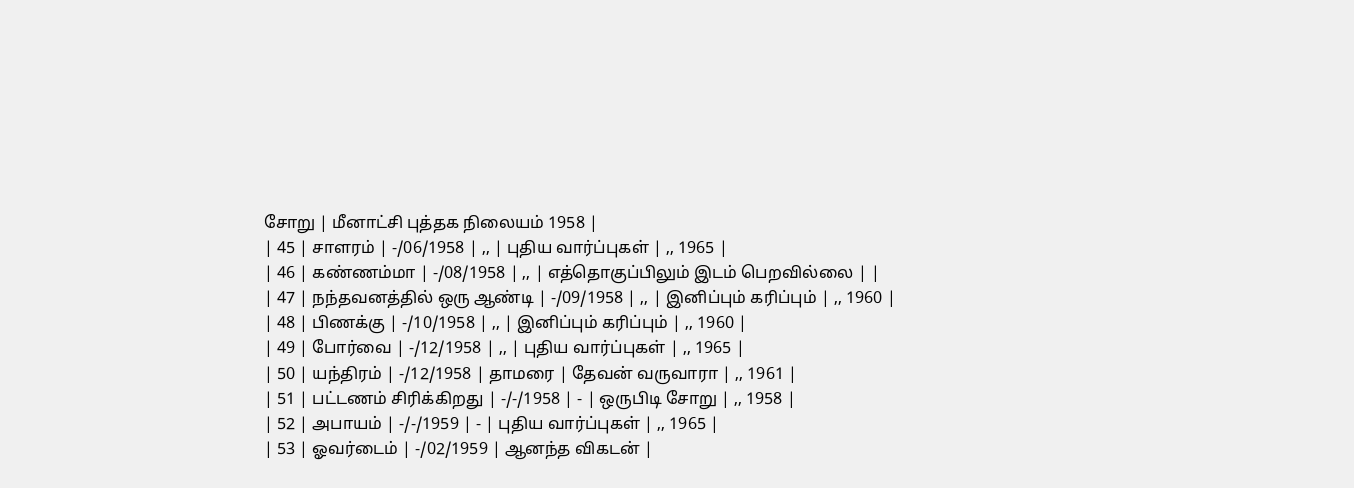சோறு | மீனாட்சி புத்தக நிலையம் 1958 |
| 45 | சாளரம் | -/06/1958 | ,, | புதிய வார்ப்புகள் | ,, 1965 |
| 46 | கண்ணம்மா | -/08/1958 | ,, | எத்தொகுப்பிலும் இடம் பெறவில்லை | |
| 47 | நந்தவனத்தில் ஒரு ஆண்டி | -/09/1958 | ,, | இனிப்பும் கரிப்பும் | ,, 1960 |
| 48 | பிணக்கு | -/10/1958 | ,, | இனிப்பும் கரிப்பும் | ,, 1960 |
| 49 | போர்வை | -/12/1958 | ,, | புதிய வார்ப்புகள் | ,, 1965 |
| 50 | யந்திரம் | -/12/1958 | தாமரை | தேவன் வருவாரா | ,, 1961 |
| 51 | பட்டணம் சிரிக்கிறது | -/-/1958 | - | ஒருபிடி சோறு | ,, 1958 |
| 52 | அபாயம் | -/-/1959 | - | புதிய வார்ப்புகள் | ,, 1965 |
| 53 | ஓவர்டைம் | -/02/1959 | ஆனந்த விகடன் |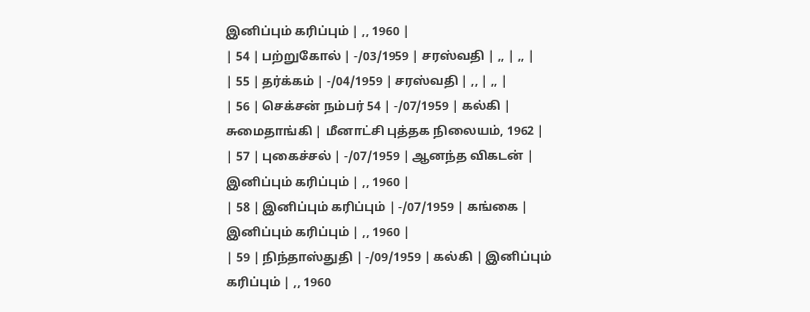இனிப்பும் கரிப்பும் | ,, 1960 |
| 54 | பற்றுகோல் | -/03/1959 | சரஸ்வதி | ,, | ,, |
| 55 | தர்க்கம் | -/04/1959 | சரஸ்வதி | ,, | ,, |
| 56 | செக்சன் நம்பர் 54 | -/07/1959 | கல்கி | சுமைதாங்கி | மீனாட்சி புத்தக நிலையம், 1962 |
| 57 | புகைச்சல் | -/07/1959 | ஆனந்த விகடன் | இனிப்பும் கரிப்பும் | ,, 1960 |
| 58 | இனிப்பும் கரிப்பும் | -/07/1959 | கங்கை | இனிப்பும் கரிப்பும் | ,, 1960 |
| 59 | நிந்தாஸ்துதி | -/09/1959 | கல்கி | இனிப்பும் கரிப்பும் | ,, 1960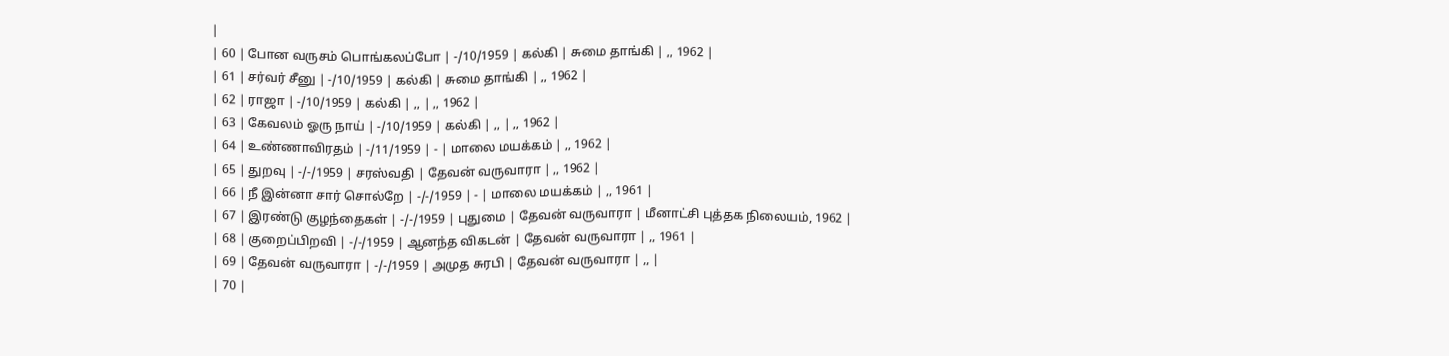|
| 60 | போன வருசம் பொங்கலப்போ | -/10/1959 | கல்கி | சுமை தாங்கி | ,, 1962 |
| 61 | சர்வர் சீனு | -/10/1959 | கல்கி | சுமை தாங்கி | ,, 1962 |
| 62 | ராஜா | -/10/1959 | கல்கி | ,, | ,, 1962 |
| 63 | கேவலம் ஓரு நாய் | -/10/1959 | கல்கி | ,, | ,, 1962 |
| 64 | உண்ணாவிரதம் | -/11/1959 | - | மாலை மயக்கம் | ,, 1962 |
| 65 | துறவு | -/-/1959 | சரஸ்வதி | தேவன் வருவாரா | ,, 1962 |
| 66 | நீ இன்னா சார் சொல்றே | -/-/1959 | - | மாலை மயக்கம் | ,, 1961 |
| 67 | இரண்டு குழந்தைகள் | -/-/1959 | புதுமை | தேவன் வருவாரா | மீனாட்சி புத்தக நிலையம், 1962 |
| 68 | குறைப்பிறவி | -/-/1959 | ஆனந்த விகடன் | தேவன் வருவாரா | ,, 1961 |
| 69 | தேவன் வருவாரா | -/-/1959 | அமுத சுரபி | தேவன் வருவாரா | ,, |
| 70 |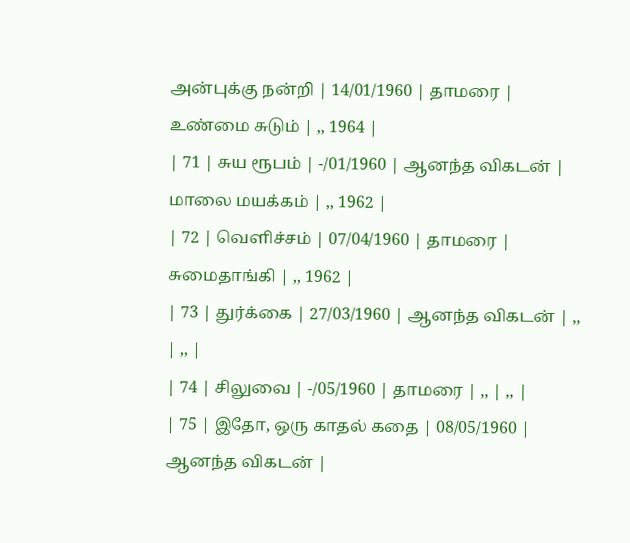அன்புக்கு நன்றி | 14/01/1960 | தாமரை | உண்மை சுடும் | ,, 1964 |
| 71 | சுய ரூபம் | -/01/1960 | ஆனந்த விகடன் | மாலை மயக்கம் | ,, 1962 |
| 72 | வெளிச்சம் | 07/04/1960 | தாமரை | சுமைதாங்கி | ,, 1962 |
| 73 | துர்க்கை | 27/03/1960 | ஆனந்த விகடன் | ,, | ,, |
| 74 | சிலுவை | -/05/1960 | தாமரை | ,, | ,, |
| 75 | இதோ, ஒரு காதல் கதை | 08/05/1960 | ஆனந்த விகடன் |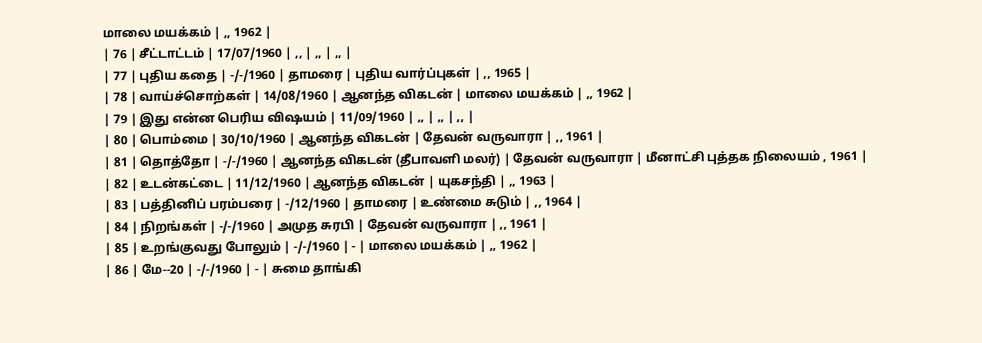மாலை மயக்கம் | ,, 1962 |
| 76 | சீட்டாட்டம் | 17/07/1960 | ,, | ,, | ,, |
| 77 | புதிய கதை | -/-/1960 | தாமரை | புதிய வார்ப்புகள் | ,, 1965 |
| 78 | வாய்ச்சொற்கள் | 14/08/1960 | ஆனந்த விகடன் | மாலை மயக்கம் | ,, 1962 |
| 79 | இது என்ன பெரிய விஷயம் | 11/09/1960 | ,, | ,, | ,, |
| 80 | பொம்மை | 30/10/1960 | ஆனந்த விகடன் | தேவன் வருவாரா | ,, 1961 |
| 81 | தொத்தோ | -/-/1960 | ஆனந்த விகடன் (தீபாவளி மலர்) | தேவன் வருவாரா | மீனாட்சி புத்தக நிலையம் , 1961 |
| 82 | உடன்கட்டை | 11/12/1960 | ஆனந்த விகடன் | யுகசந்தி | ,, 1963 |
| 83 | பத்தினிப் பரம்பரை | -/12/1960 | தாமரை | உண்மை சுடும் | ,, 1964 |
| 84 | நிறங்கள் | -/-/1960 | அமுத சுரபி | தேவன் வருவாரா | ,, 1961 |
| 85 | உறங்குவது போலும் | -/-/1960 | - | மாலை மயக்கம் | ,, 1962 |
| 86 | மே--20 | -/-/1960 | - | சுமை தாங்கி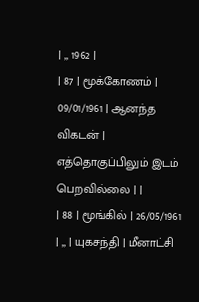| ,, 1962 |
| 87 | மூக்கோணம் | 09/01/1961 | ஆனந்த விகடன் | எத்தொகுப்பிலும் இடம் பெறவில்லை | |
| 88 | மூங்கில் | 26/05/1961 | ,, | யுகசந்தி | மீனாட்சி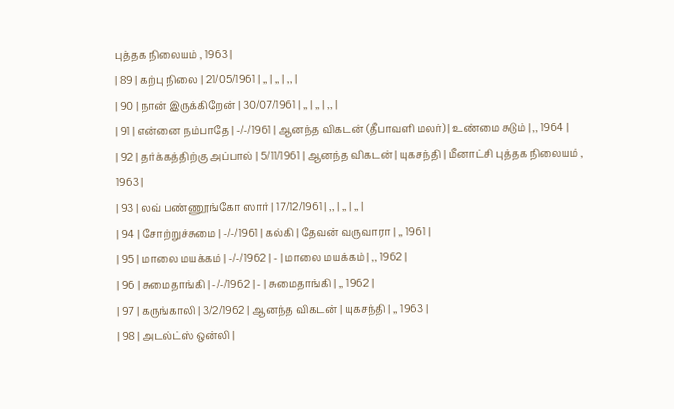புத்தக நிலையம் , 1963 |
| 89 | கற்பு நிலை | 21/05/1961 | ,, | ,, | ,, |
| 90 | நான் இருக்கிறேன் | 30/07/1961 | ,, | ,, | ,, |
| 91 | என்னை நம்பாதே | -/-/1961 | ஆனந்த விகடன் (தீபாவளி மலர்) | உண்மை சுடும் | ,, 1964 |
| 92 | தர்க்கத்திற்கு அப்பால் | 5/11/1961 | ஆனந்த விகடன் | யுகசந்தி | மீனாட்சி புத்தக நிலையம் , 1963 |
| 93 | லவ் பண்ணூங்கோ ஸார் | 17/12/1961 | ,, | ,, | ,, |
| 94 | சோற்றுச்சுமை | -/-/1961 | கல்கி | தேவன் வருவாரா | ,, 1961 |
| 95 | மாலை மயக்கம் | -/-/1962 | - | மாலை மயக்கம் | ,, 1962 |
| 96 | சுமைதாங்கி | -/-/1962 | - | சுமைதாங்கி | ,, 1962 |
| 97 | கருங்காலி | 3/2/1962 | ஆனந்த விகடன் | யுகசந்தி | ,, 1963 |
| 98 | அடல்ட்ஸ் ஒன்லி |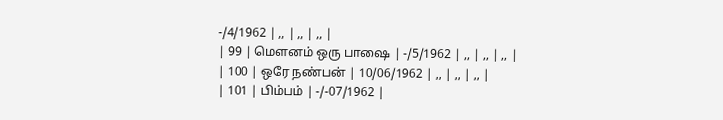-/4/1962 | ,, | ,, | ,, |
| 99 | மெளனம் ஒரு பாஷை | -/5/1962 | ,, | ,, | ,, |
| 100 | ஒரே நண்பன் | 10/06/1962 | ,, | ,, | ,, |
| 101 | பிம்பம் | -/-07/1962 |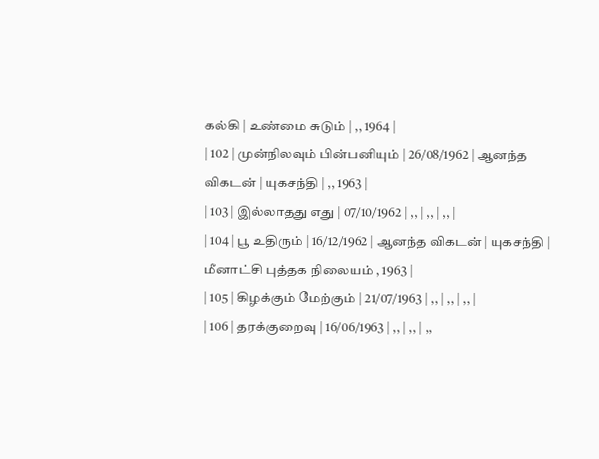கல்கி | உண்மை சுடும் | ,, 1964 |
| 102 | முன்நிலவும் பின்பனியும் | 26/08/1962 | ஆனந்த விகடன் | யுகசந்தி | ,, 1963 |
| 103 | இல்லாதது எது | 07/10/1962 | ,, | ,, | ,, |
| 104 | பூ உதிரும் | 16/12/1962 | ஆனந்த விகடன் | யுகசந்தி | மீனாட்சி புத்தக நிலையம் , 1963 |
| 105 | கிழக்கும் மேற்கும் | 21/07/1963 | ,, | ,, | ,, |
| 106 | தரக்குறைவு | 16/06/1963 | ,, | ,, | ,,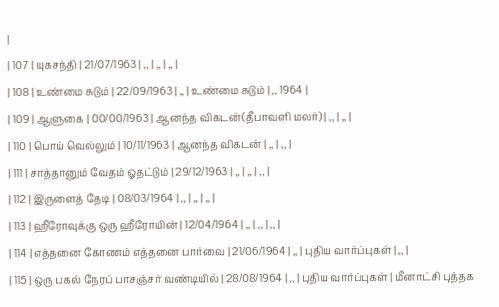|
| 107 | யுகசந்தி | 21/07/1963 | ,, | ,, | ,, |
| 108 | உண்மை சுடும் | 22/09/1963 | ,, | உண்மை சுடும் | ,, 1964 |
| 109 | ஆளுகை | 00/00/1963 | ஆனந்த விகடன்(தீபாவளி மலர்) | ,, | ,, |
| 110 | பொய் வெல்லும் | 10/11/1963 | ஆனந்த விகடன் | ,, | ,, |
| 111 | சாத்தானும் வேதம் ஓதட்டும் | 29/12/1963 | ,, | ,, | ,, |
| 112 | இருளைத் தேடி | 08/03/1964 | ,, | ,, | ,, |
| 113 | ஹீரோவுக்கு ஒரு ஹீரோயின் | 12/04/1964 | ,, | ,, | ,, |
| 114 | எத்தனை கோணம் எத்தனை பார்வை | 21/06/1964 | ,, | புதிய வார்ப்புகள் | ,, |
| 115 | ஒரு பகல் நேரப் பாசஞ்சர் வண்டியில் | 28/08/1964 | ,, | புதிய வார்ப்புகள் | மீனாட்சி புத்தக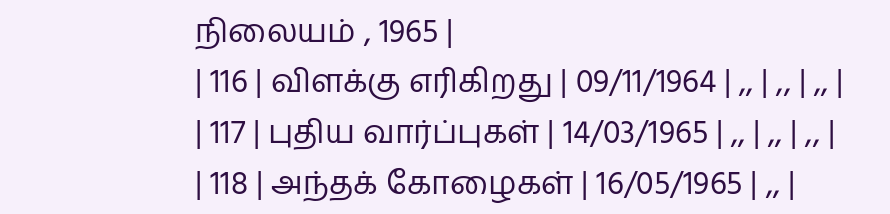நிலையம் , 1965 |
| 116 | விளக்கு எரிகிறது | 09/11/1964 | ,, | ,, | ,, |
| 117 | புதிய வார்ப்புகள் | 14/03/1965 | ,, | ,, | ,, |
| 118 | அந்தக் கோழைகள் | 16/05/1965 | ,, |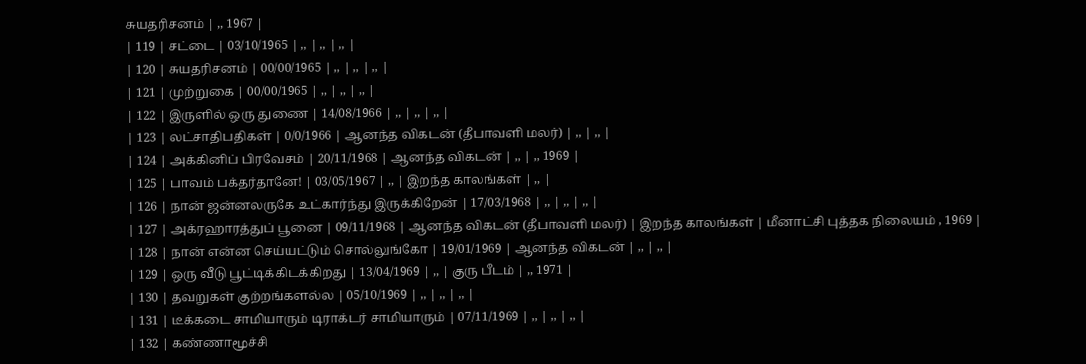சுயதரிசனம் | ,, 1967 |
| 119 | சட்டை | 03/10/1965 | ,, | ,, | ,, |
| 120 | சுயதரிசனம் | 00/00/1965 | ,, | ,, | ,, |
| 121 | முற்றுகை | 00/00/1965 | ,, | ,, | ,, |
| 122 | இருளில் ஒரு துணை | 14/08/1966 | ,, | ,, | ,, |
| 123 | லட்சாதிபதிகள் | 0/0/1966 | ஆனந்த விகடன் (தீபாவளி மலர்) | ,, | ,, |
| 124 | அக்கினிப் பிரவேசம் | 20/11/1968 | ஆனந்த விகடன் | ,, | ,, 1969 |
| 125 | பாவம் பக்தர்தானே! | 03/05/1967 | ,, | இறந்த காலங்கள் | ,, |
| 126 | நான் ஜன்னலருகே உட்கார்ந்து இருக்கிறேன் | 17/03/1968 | ,, | ,, | ,, |
| 127 | அக்ரஹாரத்துப் பூனை | 09/11/1968 | ஆனந்த விகடன் (தீபாவளி மலர்) | இறந்த காலங்கள் | மீனாட்சி புத்தக நிலையம் , 1969 |
| 128 | நான் என்ன செய்யட்டும் சொல்லுங்கோ | 19/01/1969 | ஆனந்த விகடன் | ,, | ,, |
| 129 | ஒரு வீடு பூட்டிக்கிடக்கிறது | 13/04/1969 | ,, | குரு பீடம் | ,, 1971 |
| 130 | தவறுகள் குற்றங்களல்ல | 05/10/1969 | ,, | ,, | ,, |
| 131 | டீக்கடை சாமியாரும் டிராக்டர் சாமியாரும் | 07/11/1969 | ,, | ,, | ,, |
| 132 | கண்ணாமூச்சி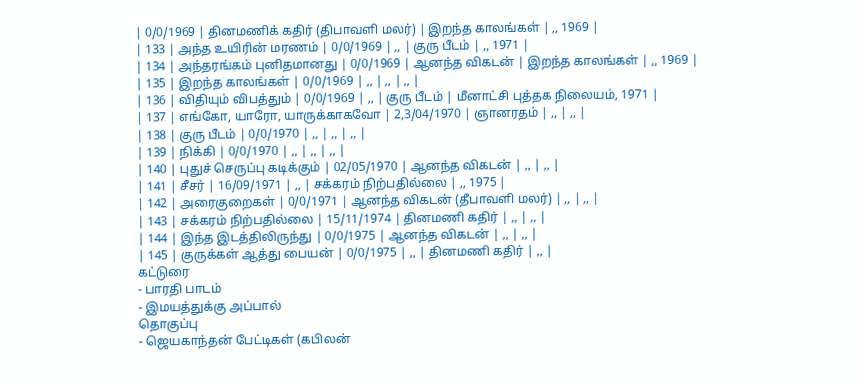| 0/0/1969 | தினமணிக் கதிர் (திபாவளி மலர்) | இறந்த காலங்கள் | ,, 1969 |
| 133 | அந்த உயிரின் மரணம் | 0/0/1969 | ,, | குரு பீடம் | ,, 1971 |
| 134 | அந்தரங்கம் புனிதமானது | 0/0/1969 | ஆனந்த விகடன் | இறந்த காலங்கள் | ,, 1969 |
| 135 | இறந்த காலங்கள் | 0/0/1969 | ,, | ,, | ,, |
| 136 | விதியும் விபத்தும் | 0/0/1969 | ,, | குரு பீடம் | மீனாட்சி புத்தக நிலையம், 1971 |
| 137 | எங்கோ, யாரோ, யாருக்காகவோ | 2,3/04/1970 | ஞானரதம் | ,, | ,, |
| 138 | குரு பீடம் | 0/0/1970 | ,, | ,, | ,, |
| 139 | நிக்கி | 0/0/1970 | ,, | ,, | ,, |
| 140 | புதுச் செருப்பு கடிக்கும் | 02/05/1970 | ஆனந்த விகடன் | ,, | ,, |
| 141 | சீசர் | 16/09/1971 | ,, | சக்கரம் நிற்பதில்லை | ,, 1975 |
| 142 | அரைகுறைகள் | 0/0/1971 | ஆனந்த விகடன் (தீபாவளி மலர்) | ,, | ,, |
| 143 | சக்கரம் நிற்பதில்லை | 15/11/1974 | தினமணி கதிர் | ,, | ,, |
| 144 | இந்த இடத்திலிருந்து | 0/0/1975 | ஆனந்த விகடன் | ,, | ,, |
| 145 | குருக்கள் ஆத்து பையன் | 0/0/1975 | ,, | தினமணி கதிர் | ,, |
கட்டுரை
- பாரதி பாடம்
- இமயத்துக்கு அப்பால்
தொகுப்பு
- ஜெயகாந்தன் பேட்டிகள் (கபிலன்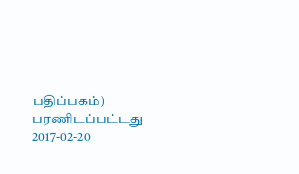பதிப்பகம்) பரணிடப்பட்டது 2017-02-20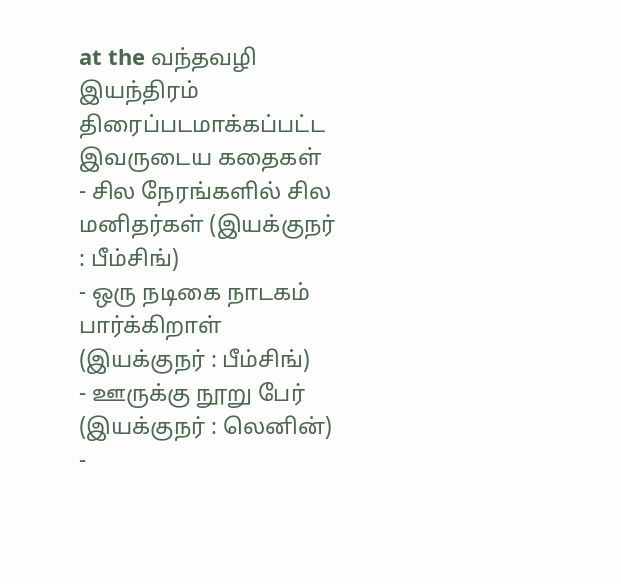at the வந்தவழி இயந்திரம்
திரைப்படமாக்கப்பட்ட இவருடைய கதைகள்
- சில நேரங்களில் சில மனிதர்கள் (இயக்குநர் : பீம்சிங்)
- ஒரு நடிகை நாடகம் பார்க்கிறாள் (இயக்குநர் : பீம்சிங்)
- ஊருக்கு நூறு பேர் (இயக்குநர் : லெனின்)
-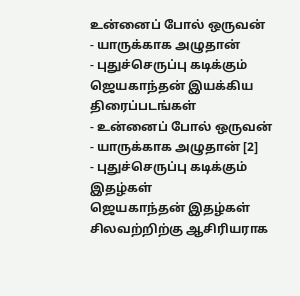உன்னைப் போல் ஒருவன்
- யாருக்காக அழுதான்
- புதுச்செருப்பு கடிக்கும்
ஜெயகாந்தன் இயக்கிய திரைப்படங்கள்
- உன்னைப் போல் ஒருவன்
- யாருக்காக அழுதான் [2]
- புதுச்செருப்பு கடிக்கும்
இதழ்கள்
ஜெயகாந்தன் இதழ்கள் சிலவற்றிற்கு ஆசிரியராக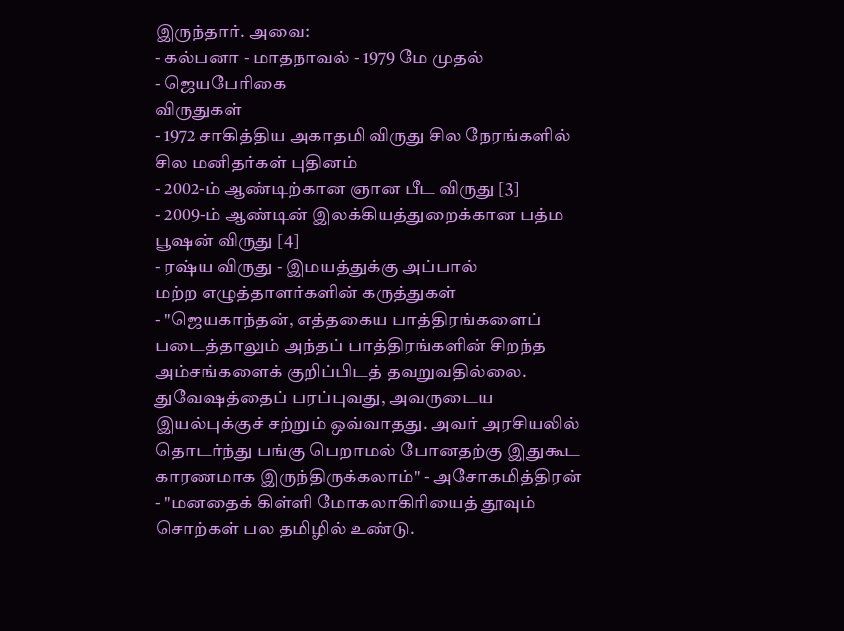இருந்தார். அவை:
- கல்பனா - மாதநாவல் - 1979 மே முதல்
- ஜெயபேரிகை
விருதுகள்
- 1972 சாகித்திய அகாதமி விருது சில நேரங்களில் சில மனிதர்கள் புதினம்
- 2002-ம் ஆண்டிற்கான ஞான பீட விருது [3]
- 2009-ம் ஆண்டின் இலக்கியத்துறைக்கான பத்ம பூஷன் விருது [4]
- ரஷ்ய விருது - இமயத்துக்கு அப்பால்
மற்ற எழுத்தாளர்களின் கருத்துகள்
- "ஜெயகாந்தன், எத்தகைய பாத்திரங்களைப் படைத்தாலும் அந்தப் பாத்திரங்களின் சிறந்த அம்சங்களைக் குறிப்பிடத் தவறுவதில்லை. துவேஷத்தைப் பரப்புவது, அவருடைய இயல்புக்குச் சற்றும் ஒவ்வாதது. அவர் அரசியலில் தொடர்ந்து பங்கு பெறாமல் போனதற்கு இதுகூட காரணமாக இருந்திருக்கலாம்" - அசோகமித்திரன்
- "மனதைக் கிள்ளி மோகலாகிரியைத் தூவும் சொற்கள் பல தமிழில் உண்டு.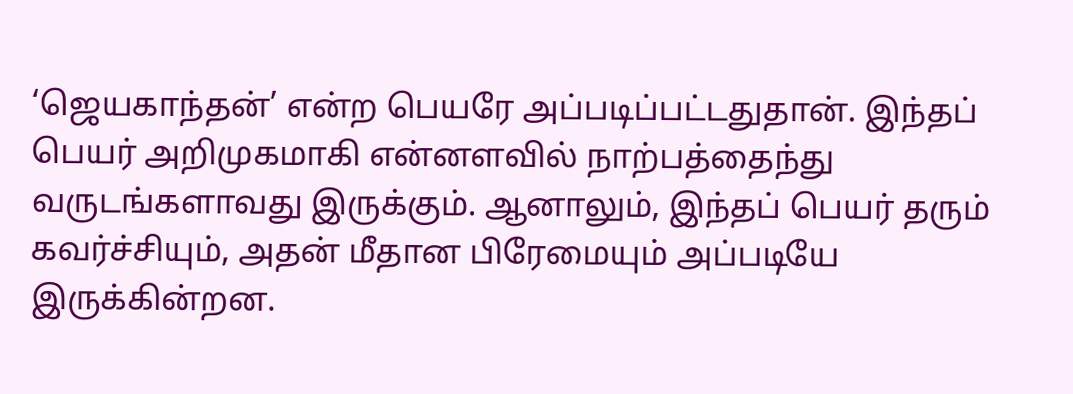‘ஜெயகாந்தன்’ என்ற பெயரே அப்படிப்பட்டதுதான். இந்தப் பெயர் அறிமுகமாகி என்னளவில் நாற்பத்தைந்து வருடங்களாவது இருக்கும். ஆனாலும், இந்தப் பெயர் தரும் கவர்ச்சியும், அதன் மீதான பிரேமையும் அப்படியே இருக்கின்றன.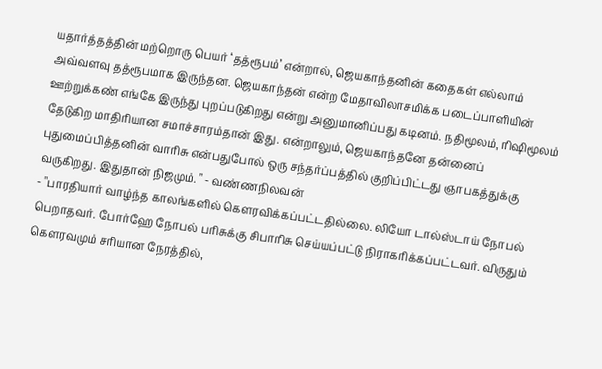யதார்த்தத்தின் மற்றொரு பெயர் ‘தத்ரூபம்’ என்றால், ஜெயகாந்தனின் கதைகள் எல்லாம் அவ்வளவு தத்ரூபமாக இருந்தன. ஜெயகாந்தன் என்ற மேதாவிலாசமிக்க படைப்பாளியின் ஊற்றுக்கண் எங்கே இருந்து புறப்படுகிறது என்று அனுமானிப்பது கடினம். நதிமூலம், ரிஷிமூலம் தேடுகிற மாதிரியான சமாச்சாரம்தான் இது. என்றாலும், ஜெயகாந்தனே தன்னைப் புதுமைப்பித்தனின் வாரிசு என்பதுபோல் ஒரு சந்தர்ப்பத்தில் குறிப்பிட்டது ஞாபகத்துக்கு வருகிறது. இதுதான் நிஜமும். " - வண்ணநிலவன்
- "பாரதியார் வாழ்ந்த காலங்களில் கௌரவிக்கப்பட்டதில்லை. லியோ டால்ஸ்டாய் நோபல் பெறாதவர். போர்ஹே நோபல் பரிசுக்கு சிபாரிசு செய்யப்பட்டு நிராகரிக்கப்பட்டவர். விருதும் கௌரவமும் சரியான நேரத்தில்,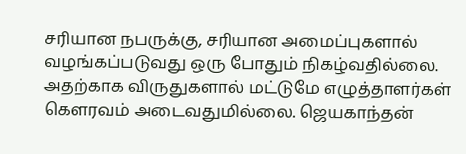சரியான நபருக்கு, சரியான அமைப்புகளால் வழங்கப்படுவது ஒரு போதும் நிகழ்வதில்லை. அதற்காக விருதுகளால் மட்டுமே எழுத்தாளர்கள் கௌரவம் அடைவதுமில்லை. ஜெயகாந்தன்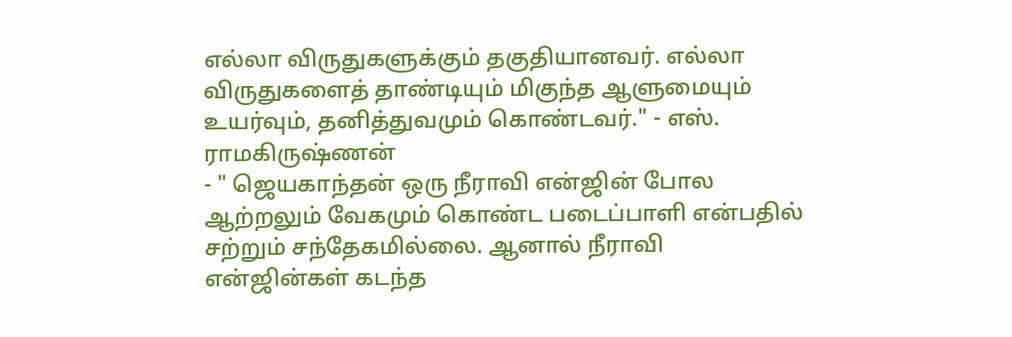எல்லா விருதுகளுக்கும் தகுதியானவர். எல்லா விருதுகளைத் தாண்டியும் மிகுந்த ஆளுமையும் உயர்வும், தனித்துவமும் கொண்டவர்." - எஸ். ராமகிருஷ்ணன்
- " ஜெயகாந்தன் ஒரு நீராவி என்ஜின் போல ஆற்றலும் வேகமும் கொண்ட படைப்பாளி என்பதில் சற்றும் சந்தேகமில்லை. ஆனால் நீராவி என்ஜின்கள் கடந்த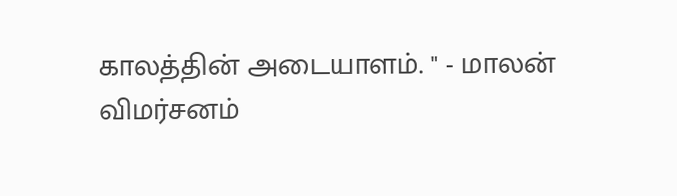காலத்தின் அடையாளம். " - மாலன்
விமர்சனம்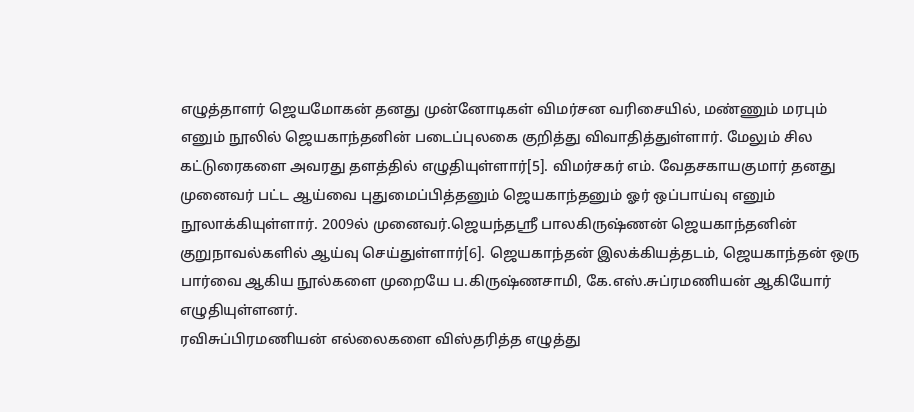எழுத்தாளர் ஜெயமோகன் தனது முன்னோடிகள் விமர்சன வரிசையில், மண்ணும் மரபும் எனும் நூலில் ஜெயகாந்தனின் படைப்புலகை குறித்து விவாதித்துள்ளார். மேலும் சில கட்டுரைகளை அவரது தளத்தில் எழுதியுள்ளார்[5]. விமர்சகர் எம். வேதசகாயகுமார் தனது முனைவர் பட்ட ஆய்வை புதுமைப்பித்தனும் ஜெயகாந்தனும் ஓர் ஒப்பாய்வு எனும் நூலாக்கியுள்ளார். 2009ல் முனைவர்.ஜெயந்தஸ்ரீ பாலகிருஷ்ணன் ஜெயகாந்தனின் குறுநாவல்களில் ஆய்வு செய்துள்ளார்[6]. ஜெயகாந்தன் இலக்கியத்தடம், ஜெயகாந்தன் ஒரு பார்வை ஆகிய நூல்களை முறையே ப.கிருஷ்ணசாமி, கே.எஸ்.சுப்ரமணியன் ஆகியோர் எழுதியுள்ளனர்.
ரவிசுப்பிரமணியன் எல்லைகளை விஸ்தரித்த எழுத்து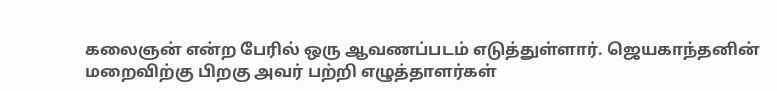கலைஞன் என்ற பேரில் ஒரு ஆவணப்படம் எடுத்துள்ளார். ஜெயகாந்தனின் மறைவிற்கு பிறகு அவர் பற்றி எழுத்தாளர்கள்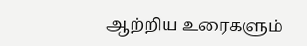ஆற்றிய உரைகளும்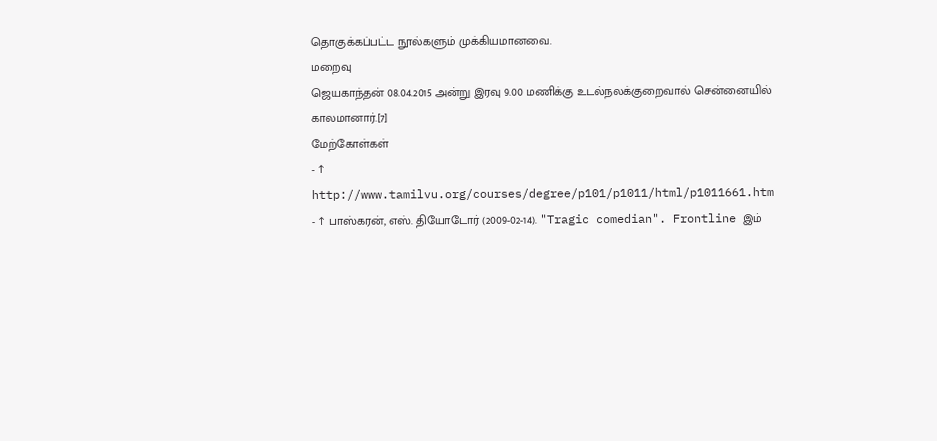தொகுக்கப்பட்ட நூல்களும் முக்கியமானவை.
மறைவு
ஜெயகாந்தன் 08.04.2015 அன்று இரவு 9.00 மணிக்கு உடல்நலக்குறைவால் சென்னையில் காலமானார்.[7]
மேற்கோள்கள்
- ↑ http://www.tamilvu.org/courses/degree/p101/p1011/html/p1011661.htm
- ↑ பாஸ்கரன், எஸ். தியோடோர் (2009-02-14). "Tragic comedian". Frontline இம்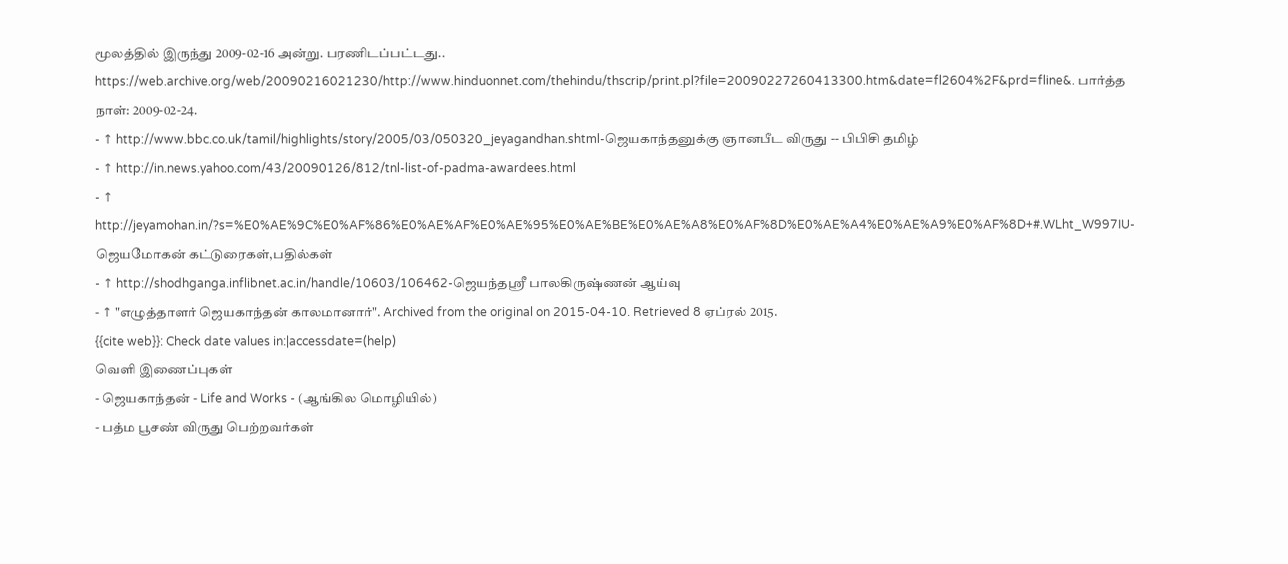மூலத்தில் இருந்து 2009-02-16 அன்று. பரணிடப்பட்டது.. https://web.archive.org/web/20090216021230/http://www.hinduonnet.com/thehindu/thscrip/print.pl?file=20090227260413300.htm&date=fl2604%2F&prd=fline&. பார்த்த நாள்: 2009-02-24.
- ↑ http://www.bbc.co.uk/tamil/highlights/story/2005/03/050320_jeyagandhan.shtml-ஜெயகாந்தனுக்கு ஞானபீட விருது -- பிபிசி தமிழ்
- ↑ http://in.news.yahoo.com/43/20090126/812/tnl-list-of-padma-awardees.html
- ↑ http://jeyamohan.in/?s=%E0%AE%9C%E0%AF%86%E0%AE%AF%E0%AE%95%E0%AE%BE%E0%AE%A8%E0%AF%8D%E0%AE%A4%E0%AE%A9%E0%AF%8D+#.WLht_W997IU-ஜெயமோகன் கட்டுரைகள்,பதில்கள்
- ↑ http://shodhganga.inflibnet.ac.in/handle/10603/106462-ஜெயந்தஸ்ரீ பாலகிருஷ்ணன் ஆய்வு
- ↑ "எழுத்தாளர் ஜெயகாந்தன் காலமானார்". Archived from the original on 2015-04-10. Retrieved 8 ஏப்ரல் 2015.
{{cite web}}: Check date values in:|accessdate=(help)
வெளி இணைப்புகள்
- ஜெயகாந்தன் - Life and Works - (ஆங்கில மொழியில்)
- பத்ம பூசண் விருது பெற்றவர்கள்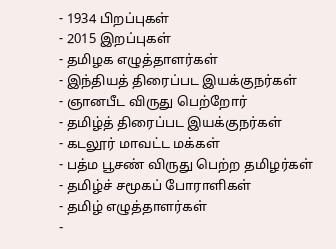- 1934 பிறப்புகள்
- 2015 இறப்புகள்
- தமிழக எழுத்தாளர்கள்
- இந்தியத் திரைப்பட இயக்குநர்கள்
- ஞானபீட விருது பெற்றோர்
- தமிழ்த் திரைப்பட இயக்குநர்கள்
- கடலூர் மாவட்ட மக்கள்
- பத்ம பூசண் விருது பெற்ற தமிழர்கள்
- தமிழ்ச் சமூகப் போராளிகள்
- தமிழ் எழுத்தாளர்கள்
-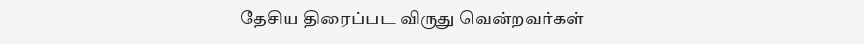தேசிய திரைப்பட விருது வென்றவர்கள்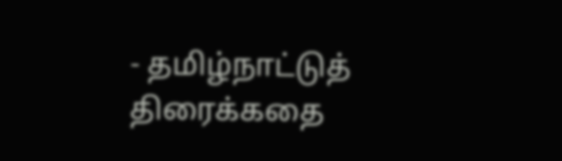- தமிழ்நாட்டுத் திரைக்கதை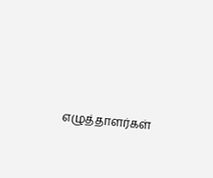எழுத்தாளர்கள்